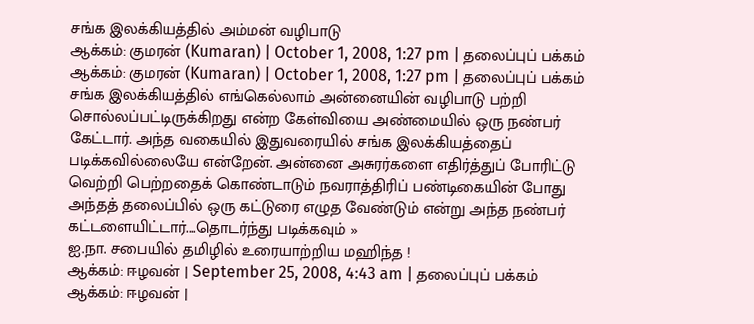சங்க இலக்கியத்தில் அம்மன் வழிபாடு
ஆக்கம்: குமரன் (Kumaran) | October 1, 2008, 1:27 pm | தலைப்புப் பக்கம்
ஆக்கம்: குமரன் (Kumaran) | October 1, 2008, 1:27 pm | தலைப்புப் பக்கம்
சங்க இலக்கியத்தில் எங்கெல்லாம் அன்னையின் வழிபாடு பற்றி சொல்லப்பட்டிருக்கிறது என்ற கேள்வியை அண்மையில் ஒரு நண்பர் கேட்டார். அந்த வகையில் இதுவரையில் சங்க இலக்கியத்தைப் படிக்கவில்லையே என்றேன். அன்னை அசுரர்களை எதிர்த்துப் போரிட்டு வெற்றி பெற்றதைக் கொண்டாடும் நவராத்திரிப் பண்டிகையின் போது அந்தத் தலைப்பில் ஒரு கட்டுரை எழுத வேண்டும் என்று அந்த நண்பர் கட்டளையிட்டார்....தொடர்ந்து படிக்கவும் »
ஐ.நா. சபையில் தமிழில் உரையாற்றிய மஹிந்த !
ஆக்கம்: ஈழவன் | September 25, 2008, 4:43 am | தலைப்புப் பக்கம்
ஆக்கம்: ஈழவன் |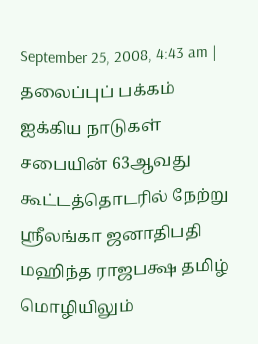September 25, 2008, 4:43 am | தலைப்புப் பக்கம்
ஐக்கிய நாடுகள் சபையின் 63ஆவது கூட்டத்தொடரில் நேற்று ஸ்ரீலங்கா ஜனாதிபதி மஹிந்த ராஜபக்ஷ தமிழ் மொழியிலும்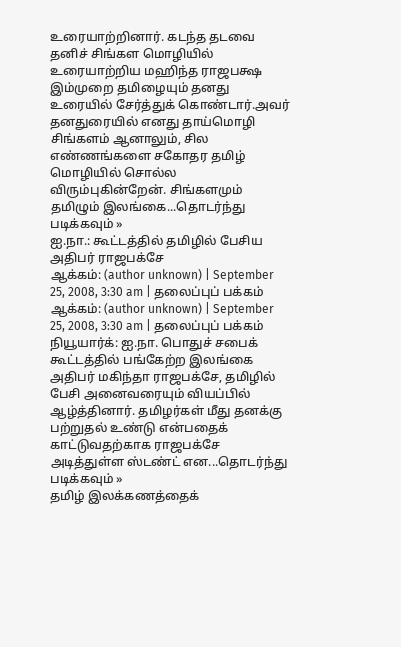உரையாற்றினார். கடந்த தடவை தனிச் சிங்கள மொழியில் உரையாற்றிய மஹிந்த ராஜபக்ஷ இம்முறை தமிழையும் தனது உரையில் சேர்த்துக் கொண்டார்.அவர் தனதுரையில் எனது தாய்மொழி சிங்களம் ஆனாலும், சில எண்ணங்களை சகோதர தமிழ் மொழியில் சொல்ல விரும்புகின்றேன். சிங்களமும் தமிழும் இலங்கை...தொடர்ந்து படிக்கவும் »
ஐ.நா.: கூட்டத்தில் தமிழில் பேசிய அதிபர் ராஜபக்சே
ஆக்கம்: (author unknown) | September 25, 2008, 3:30 am | தலைப்புப் பக்கம்
ஆக்கம்: (author unknown) | September 25, 2008, 3:30 am | தலைப்புப் பக்கம்
நியூயார்க்: ஐ.நா. பொதுச் சபைக் கூட்டத்தில் பங்கேற்ற இலங்கை அதிபர் மகிந்தா ராஜபக்சே, தமிழில் பேசி அனைவரையும் வியப்பில் ஆழ்த்தினார். தமிழர்கள் மீது தனக்கு பற்றுதல் உண்டு என்பதைக் காட்டுவதற்காக ராஜபக்சே அடித்துள்ள ஸ்டண்ட் என...தொடர்ந்து படிக்கவும் »
தமிழ் இலக்கணத்தைக்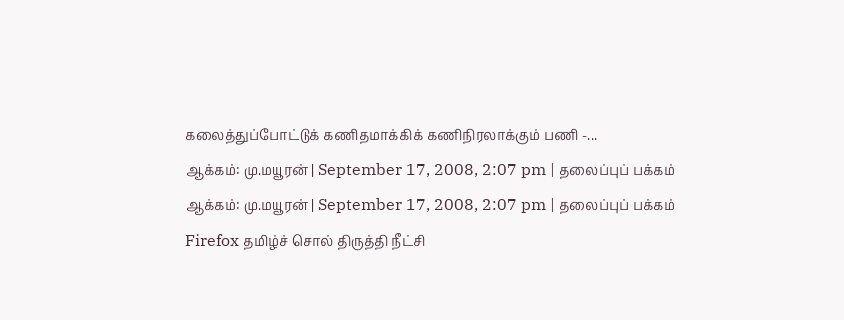கலைத்துப்போட்டுக் கணிதமாக்கிக் கணிநிரலாக்கும் பணி -...
ஆக்கம்: மு.மயூரன் | September 17, 2008, 2:07 pm | தலைப்புப் பக்கம்
ஆக்கம்: மு.மயூரன் | September 17, 2008, 2:07 pm | தலைப்புப் பக்கம்
Firefox தமிழ்ச் சொல் திருத்தி நீட்சி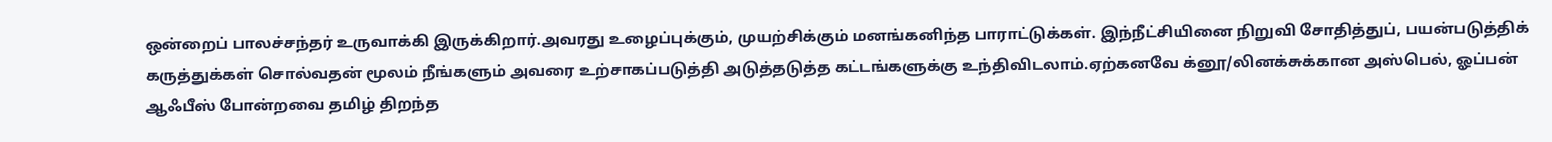ஒன்றைப் பாலச்சந்தர் உருவாக்கி இருக்கிறார்.அவரது உழைப்புக்கும், முயற்சிக்கும் மனங்கனிந்த பாராட்டுக்கள். இந்நீட்சியினை நிறுவி சோதித்துப், பயன்படுத்திக் கருத்துக்கள் சொல்வதன் மூலம் நீங்களும் அவரை உற்சாகப்படுத்தி அடுத்தடுத்த கட்டங்களுக்கு உந்திவிடலாம்.ஏற்கனவே க்னூ/லினக்சுக்கான அஸ்பெல், ஓப்பன் ஆஃபீஸ் போன்றவை தமிழ் திறந்த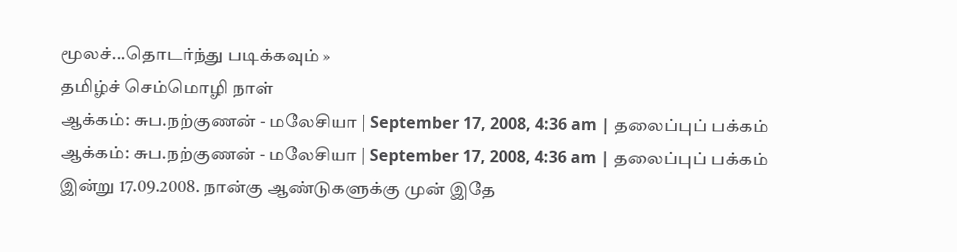மூலச்...தொடர்ந்து படிக்கவும் »
தமிழ்ச் செம்மொழி நாள்
ஆக்கம்: சுப.நற்குணன் - மலேசியா | September 17, 2008, 4:36 am | தலைப்புப் பக்கம்
ஆக்கம்: சுப.நற்குணன் - மலேசியா | September 17, 2008, 4:36 am | தலைப்புப் பக்கம்
இன்று 17.09.2008. நான்கு ஆண்டுகளுக்கு முன் இதே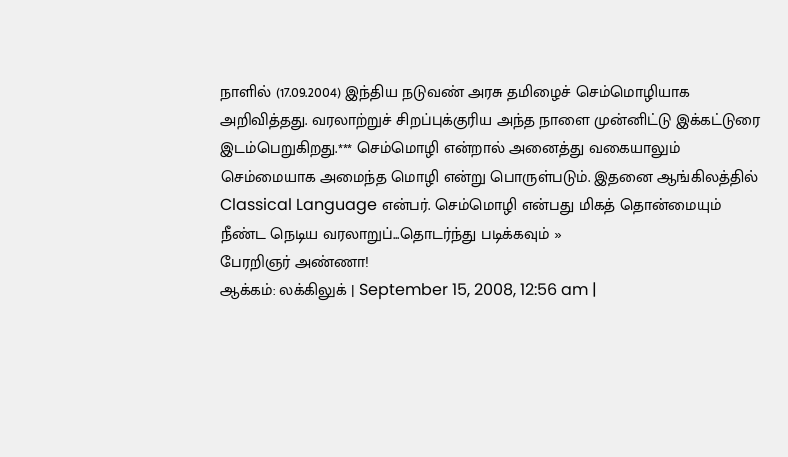நாளில் (17.09.2004) இந்திய நடுவண் அரசு தமிழைச் செம்மொழியாக அறிவித்தது. வரலாற்றுச் சிறப்புக்குரிய அந்த நாளை முன்னிட்டு இக்கட்டுரை இடம்பெறுகிறது.*** செம்மொழி என்றால் அனைத்து வகையாலும் செம்மையாக அமைந்த மொழி என்று பொருள்படும். இதனை ஆங்கிலத்தில் Classical Language என்பர். செம்மொழி என்பது மிகத் தொன்மையும் நீண்ட நெடிய வரலாறுப்...தொடர்ந்து படிக்கவும் »
பேரறிஞர் அண்ணா!
ஆக்கம்: லக்கிலுக் | September 15, 2008, 12:56 am |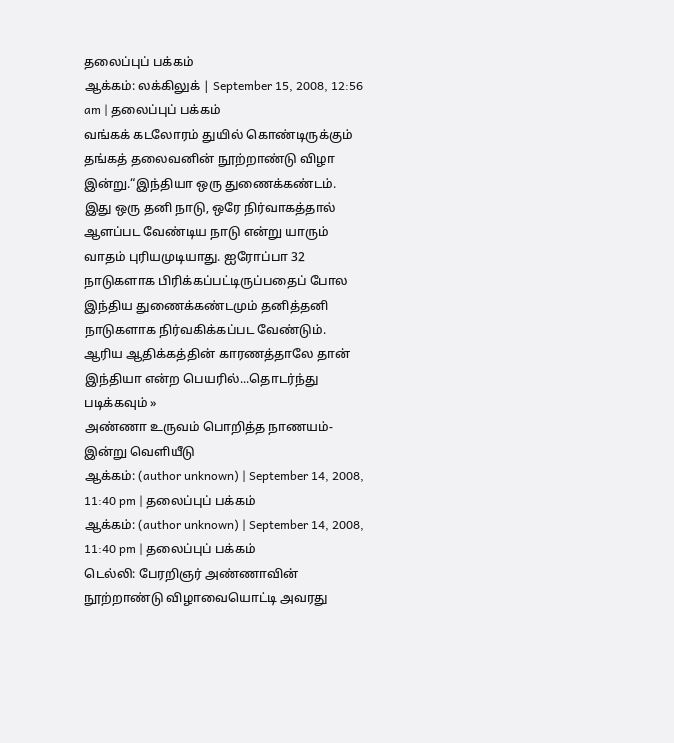தலைப்புப் பக்கம்
ஆக்கம்: லக்கிலுக் | September 15, 2008, 12:56 am | தலைப்புப் பக்கம்
வங்கக் கடலோரம் துயில் கொண்டிருக்கும் தங்கத் தலைவனின் நூற்றாண்டு விழா இன்று.“இந்தியா ஒரு துணைக்கண்டம். இது ஒரு தனி நாடு, ஒரே நிர்வாகத்தால் ஆளப்பட வேண்டிய நாடு என்று யாரும் வாதம் புரியமுடியாது. ஐரோப்பா 32 நாடுகளாக பிரிக்கப்பட்டிருப்பதைப் போல இந்திய துணைக்கண்டமும் தனித்தனி நாடுகளாக நிர்வகிக்கப்பட வேண்டும். ஆரிய ஆதிக்கத்தின் காரணத்தாலே தான் இந்தியா என்ற பெயரில்...தொடர்ந்து படிக்கவும் »
அண்ணா உருவம் பொறித்த நாணயம்-இன்று வெளியீடு
ஆக்கம்: (author unknown) | September 14, 2008, 11:40 pm | தலைப்புப் பக்கம்
ஆக்கம்: (author unknown) | September 14, 2008, 11:40 pm | தலைப்புப் பக்கம்
டெல்லி: பேரறிஞர் அண்ணாவின் நூற்றாண்டு விழாவையொட்டி அவரது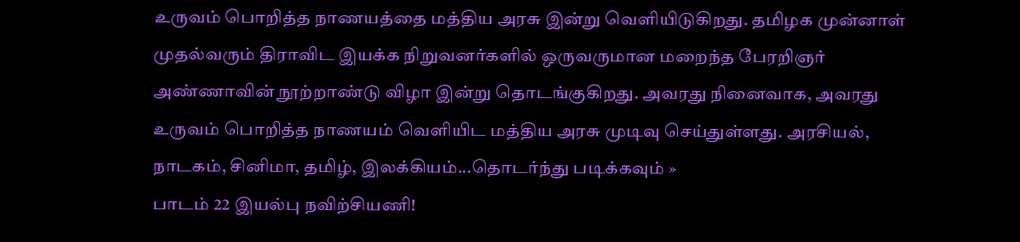உருவம் பொறித்த நாணயத்தை மத்திய அரசு இன்று வெளியிடுகிறது. தமிழக முன்னாள் முதல்வரும் திராவிட இயக்க நிறுவனர்களில் ஒருவருமான மறைந்த பேரறிஞர் அண்ணாவின் நூற்றாண்டு விழா இன்று தொடங்குகிறது. அவரது நினைவாக, அவரது உருவம் பொறித்த நாணயம் வெளியிட மத்திய அரசு முடிவு செய்துள்ளது. அரசியல், நாடகம், சினிமா, தமிழ், இலக்கியம்...தொடர்ந்து படிக்கவும் »
பாடம் 22 இயல்பு நவிற்சியணி!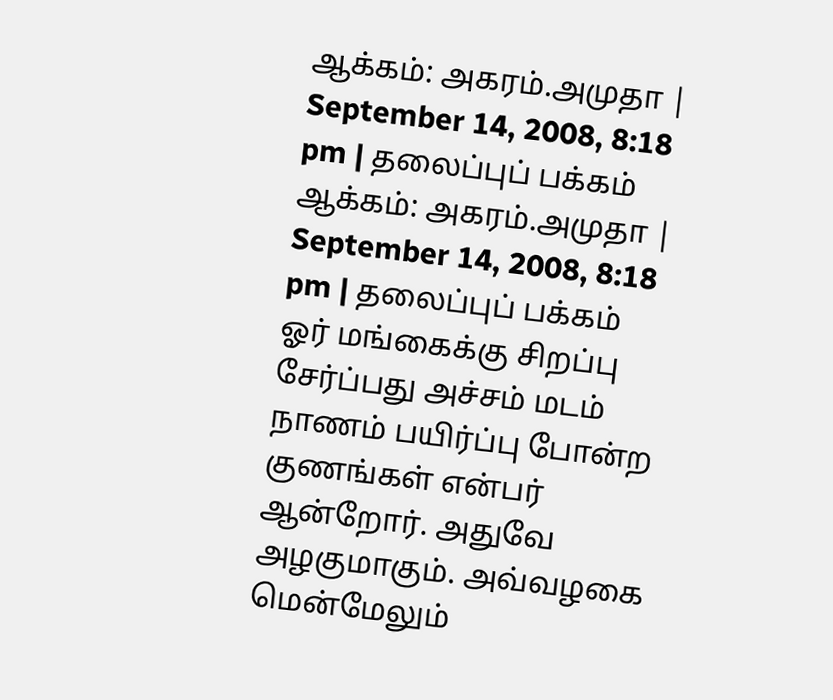ஆக்கம்: அகரம்.அமுதா | September 14, 2008, 8:18 pm | தலைப்புப் பக்கம்
ஆக்கம்: அகரம்.அமுதா | September 14, 2008, 8:18 pm | தலைப்புப் பக்கம்
ஓர் மங்கைக்கு சிறப்பு சேர்ப்பது அச்சம் மடம் நாணம் பயிர்ப்பு போன்ற குணங்கள் என்பர் ஆன்றோர். அதுவே அழகுமாகும். அவ்வழகை மென்மேலும்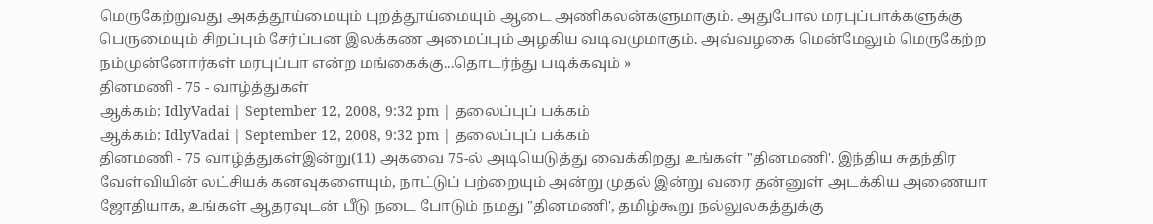மெருகேற்றுவது அகத்தூய்மையும் புறத்தூய்மையும் ஆடை அணிகலன்களுமாகும். அதுபோல மரபுப்பாக்களுக்கு பெருமையும் சிறப்பும் சேர்ப்பன இலக்கண அமைப்பும் அழகிய வடிவமுமாகும். அவ்வழகை மென்மேலும் மெருகேற்ற நம்முன்னோர்கள் மரபுப்பா என்ற மங்கைக்கு...தொடர்ந்து படிக்கவும் »
தினமணி - 75 - வாழ்த்துகள்
ஆக்கம்: IdlyVadai | September 12, 2008, 9:32 pm | தலைப்புப் பக்கம்
ஆக்கம்: IdlyVadai | September 12, 2008, 9:32 pm | தலைப்புப் பக்கம்
தினமணி - 75 வாழ்த்துகள்இன்று(11) அகவை 75-ல் அடியெடுத்து வைக்கிறது உங்கள் "தினமணி'. இந்திய சுதந்திர வேள்வியின் லட்சியக் கனவுகளையும், நாட்டுப் பற்றையும் அன்று முதல் இன்று வரை தன்னுள் அடக்கிய அணையா ஜோதியாக, உங்கள் ஆதரவுடன் பீடு நடை போடும் நமது "தினமணி', தமிழ்கூறு நல்லுலகத்துக்கு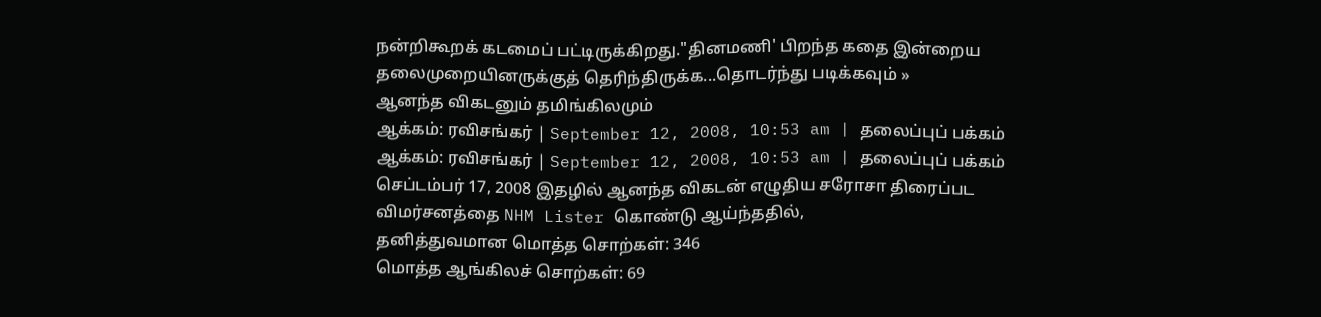நன்றிகூறக் கடமைப் பட்டிருக்கிறது."தினமணி' பிறந்த கதை இன்றைய தலைமுறையினருக்குத் தெரிந்திருக்க...தொடர்ந்து படிக்கவும் »
ஆனந்த விகடனும் தமிங்கிலமும்
ஆக்கம்: ரவிசங்கர் | September 12, 2008, 10:53 am | தலைப்புப் பக்கம்
ஆக்கம்: ரவிசங்கர் | September 12, 2008, 10:53 am | தலைப்புப் பக்கம்
செப்டம்பர் 17, 2008 இதழில் ஆனந்த விகடன் எழுதிய சரோசா திரைப்பட விமர்சனத்தை NHM Lister கொண்டு ஆய்ந்ததில்,
தனித்துவமான மொத்த சொற்கள்: 346
மொத்த ஆங்கிலச் சொற்கள்: 69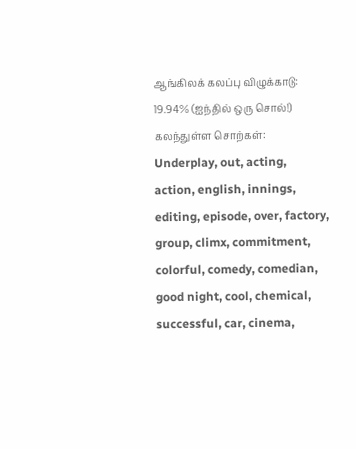ஆங்கிலக் கலப்பு விழுக்காடு: 19.94% (ஐந்தில் ஒரு சொல்!)
கலந்துள்ள சொற்கள்:
Underplay, out, acting, action, english, innings, editing, episode, over, factory, group, climx, commitment, colorful, comedy, comedian, good night, cool, chemical, successful, car, cinema,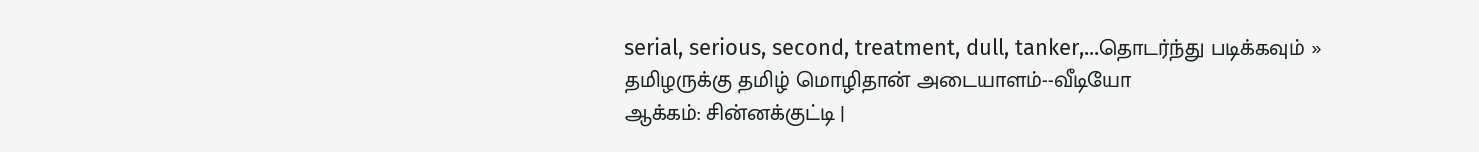serial, serious, second, treatment, dull, tanker,...தொடர்ந்து படிக்கவும் »
தமிழருக்கு தமிழ் மொழிதான் அடையாளம்--வீடியோ
ஆக்கம்: சின்னக்குட்டி |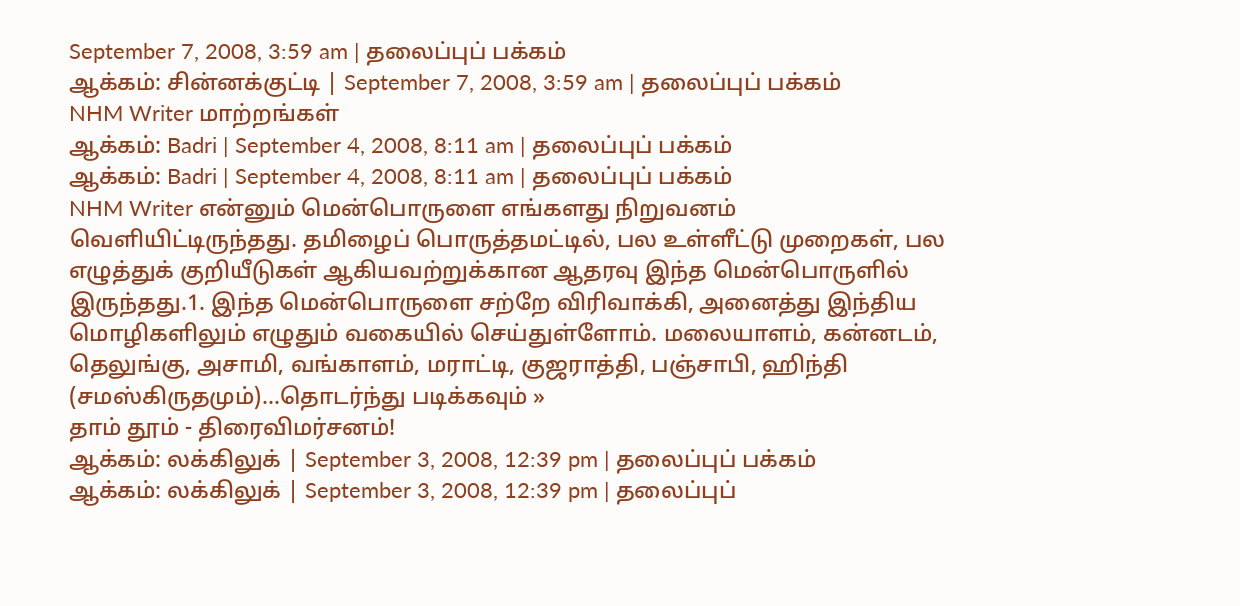September 7, 2008, 3:59 am | தலைப்புப் பக்கம்
ஆக்கம்: சின்னக்குட்டி | September 7, 2008, 3:59 am | தலைப்புப் பக்கம்
NHM Writer மாற்றங்கள்
ஆக்கம்: Badri | September 4, 2008, 8:11 am | தலைப்புப் பக்கம்
ஆக்கம்: Badri | September 4, 2008, 8:11 am | தலைப்புப் பக்கம்
NHM Writer என்னும் மென்பொருளை எங்களது நிறுவனம் வெளியிட்டிருந்தது. தமிழைப் பொருத்தமட்டில், பல உள்ளீட்டு முறைகள், பல எழுத்துக் குறியீடுகள் ஆகியவற்றுக்கான ஆதரவு இந்த மென்பொருளில் இருந்தது.1. இந்த மென்பொருளை சற்றே விரிவாக்கி, அனைத்து இந்திய மொழிகளிலும் எழுதும் வகையில் செய்துள்ளோம். மலையாளம், கன்னடம், தெலுங்கு, அசாமி, வங்காளம், மராட்டி, குஜராத்தி, பஞ்சாபி, ஹிந்தி (சமஸ்கிருதமும்)...தொடர்ந்து படிக்கவும் »
தாம் தூம் - திரைவிமர்சனம்!
ஆக்கம்: லக்கிலுக் | September 3, 2008, 12:39 pm | தலைப்புப் பக்கம்
ஆக்கம்: லக்கிலுக் | September 3, 2008, 12:39 pm | தலைப்புப்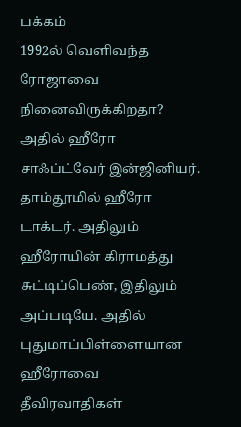பக்கம்
1992ல் வெளிவந்த ரோஜாவை நினைவிருக்கிறதா? அதில் ஹீரோ சாஃப்ட்வேர் இன்ஜினியர். தாம்தூமில் ஹீரோ டாக்டர். அதிலும் ஹீரோயின் கிராமத்து சுட்டிப்பெண், இதிலும் அப்படியே. அதில் புதுமாப்பிள்ளையான ஹீரோவை தீவிரவாதிகள்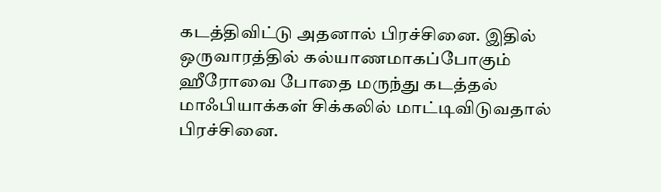கடத்திவிட்டு அதனால் பிரச்சினை. இதில் ஒருவாரத்தில் கல்யாணமாகப்போகும் ஹீரோவை போதை மருந்து கடத்தல் மாஃபியாக்கள் சிக்கலில் மாட்டிவிடுவதால் பிரச்சினை.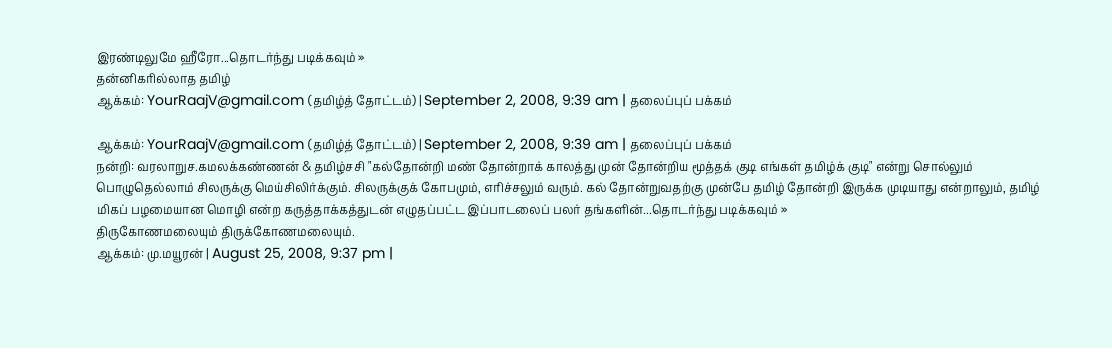இரண்டிலுமே ஹீரோ...தொடர்ந்து படிக்கவும் »
தன்னிகரில்லாத தமிழ்
ஆக்கம்: YourRaajV@gmail.com (தமிழ்த் தோட்டம்) | September 2, 2008, 9:39 am | தலைப்புப் பக்கம்

ஆக்கம்: YourRaajV@gmail.com (தமிழ்த் தோட்டம்) | September 2, 2008, 9:39 am | தலைப்புப் பக்கம்
நன்றி: வரலாறுச.கமலக்கண்ணன் & தமிழ்சசி "கல்தோன்றி மண் தோன்றாக் காலத்து முன் தோன்றிய மூத்தக் குடி எங்கள் தமிழ்க் குடி" என்று சொல்லும் பொழுதெல்லாம் சிலருக்கு மெய்சிலிர்க்கும். சிலருக்குக் கோபமும், எரிச்சலும் வரும். கல் தோன்றுவதற்கு முன்பே தமிழ் தோன்றி இருக்க முடியாது என்றாலும், தமிழ் மிகப் பழமையான மொழி என்ற கருத்தாக்கத்துடன் எழுதப்பட்ட இப்பாடலைப் பலர் தங்களின்...தொடர்ந்து படிக்கவும் »
திருகோணமலையும் திருக்கோணமலையும்.
ஆக்கம்: மு.மயூரன் | August 25, 2008, 9:37 pm |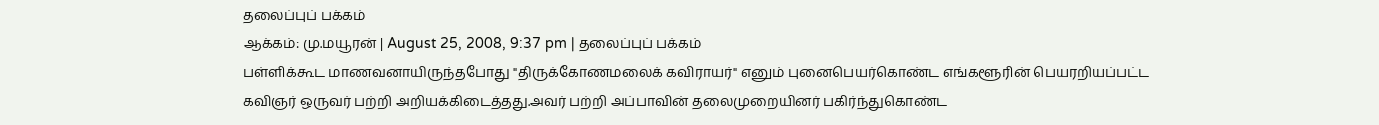தலைப்புப் பக்கம்
ஆக்கம்: மு.மயூரன் | August 25, 2008, 9:37 pm | தலைப்புப் பக்கம்
பள்ளிக்கூட மாணவனாயிருந்தபோது "திருக்கோணமலைக் கவிராயர்" எனும் புனைபெயர்கொண்ட எங்களூரின் பெயரறியப்பட்ட கவிஞர் ஒருவர் பற்றி அறியக்கிடைத்தது.அவர் பற்றி அப்பாவின் தலைமுறையினர் பகிர்ந்துகொண்ட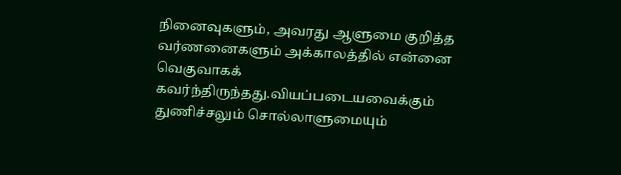நினைவுகளும், அவரது ஆளுமை குறித்த வர்ணனைகளும் அக்காலத்தில் என்னை வெகுவாகக் கவர்ந்திருந்தது.வியப்படையவைக்கும் துணிச்சலும் சொல்லாளுமையும்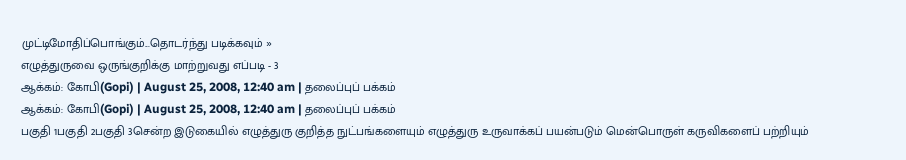முட்டிமோதிப்பொங்கும்...தொடர்ந்து படிக்கவும் »
எழுத்துருவை ஒருங்குறிக்கு மாற்றுவது எப்படி - 3
ஆக்கம்: கோபி(Gopi) | August 25, 2008, 12:40 am | தலைப்புப் பக்கம்
ஆக்கம்: கோபி(Gopi) | August 25, 2008, 12:40 am | தலைப்புப் பக்கம்
பகுதி 1பகுதி 2பகுதி 3சென்ற இடுகையில் எழுத்துரு குறித்த நுட்பங்களையும் எழுத்துரு உருவாக்கப் பயன்படும் மென்பொருள் கருவிகளைப் பற்றியும்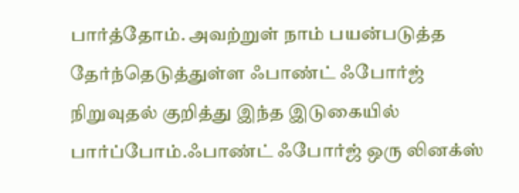பார்த்தோம். அவற்றுள் நாம் பயன்படுத்த தேர்ந்தெடுத்துள்ள ஃபாண்ட் ஃபோர்ஜ் நிறுவுதல் குறித்து இந்த இடுகையில் பார்ப்போம்.ஃபாண்ட் ஃபோர்ஜ் ஒரு லினக்ஸ்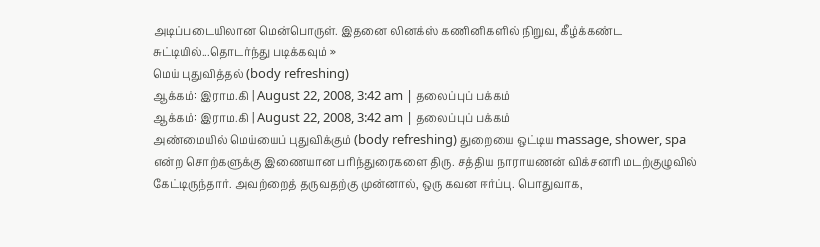அடிப்படையிலான மென்பொருள். இதனை லினக்ஸ் கணினிகளில் நிறுவ, கீழ்க்கண்ட சுட்டியில்...தொடர்ந்து படிக்கவும் »
மெய் புதுவித்தல் (body refreshing)
ஆக்கம்: இராம.கி | August 22, 2008, 3:42 am | தலைப்புப் பக்கம்
ஆக்கம்: இராம.கி | August 22, 2008, 3:42 am | தலைப்புப் பக்கம்
அண்மையில் மெய்யைப் புதுவிக்கும் (body refreshing) துறையை ஒட்டிய massage, shower, spa என்ற சொற்களுக்கு இணையான பரிந்துரைகளை திரு. சத்திய நாராயணன் விக்சனரி மடற்குழுவில் கேட்டிருந்தார். அவற்றைத் தருவதற்கு முன்னால், ஒரு கவன ஈர்ப்பு. பொதுவாக,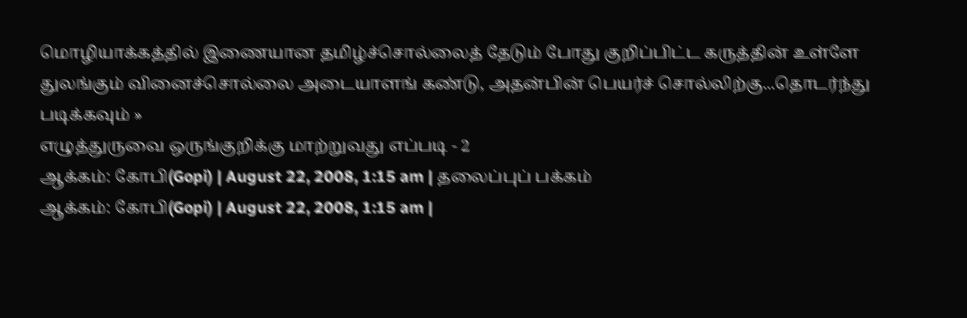மொழியாக்கத்தில் இணையான தமிழ்ச்சொல்லைத் தேடும் போது குறிப்பிட்ட கருத்தின் உள்ளே துலங்கும் வினைச்சொல்லை அடையாளங் கண்டு, அதன்பின் பெயர்ச் சொல்லிற்கு...தொடர்ந்து படிக்கவும் »
எழுத்துருவை ஒருங்குறிக்கு மாற்றுவது எப்படி - 2
ஆக்கம்: கோபி(Gopi) | August 22, 2008, 1:15 am | தலைப்புப் பக்கம்
ஆக்கம்: கோபி(Gopi) | August 22, 2008, 1:15 am |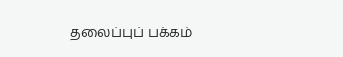தலைப்புப் பக்கம்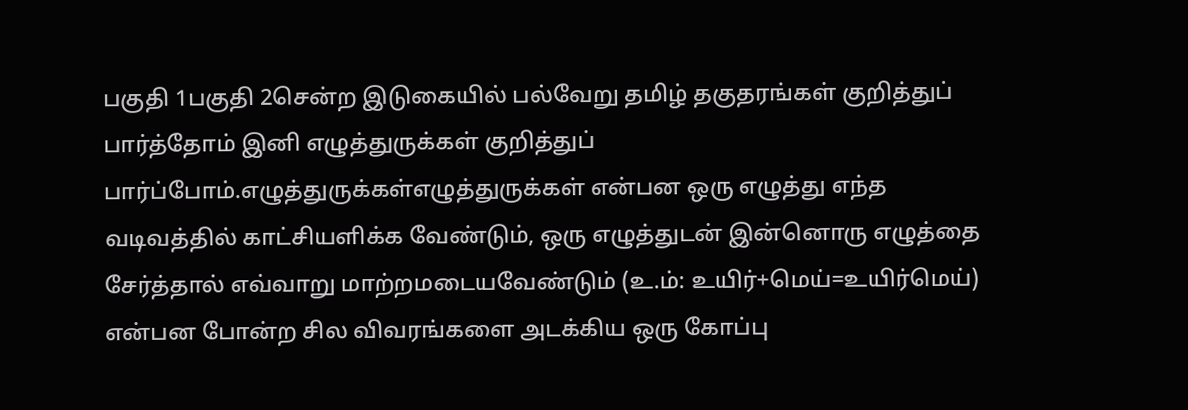பகுதி 1பகுதி 2சென்ற இடுகையில் பல்வேறு தமிழ் தகுதரங்கள் குறித்துப் பார்த்தோம் இனி எழுத்துருக்கள் குறித்துப் பார்ப்போம்.எழுத்துருக்கள்எழுத்துருக்கள் என்பன ஒரு எழுத்து எந்த வடிவத்தில் காட்சியளிக்க வேண்டும், ஒரு எழுத்துடன் இன்னொரு எழுத்தை சேர்த்தால் எவ்வாறு மாற்றமடையவேண்டும் (உ.ம்: உயிர்+மெய்=உயிர்மெய்) என்பன போன்ற சில விவரங்களை அடக்கிய ஒரு கோப்பு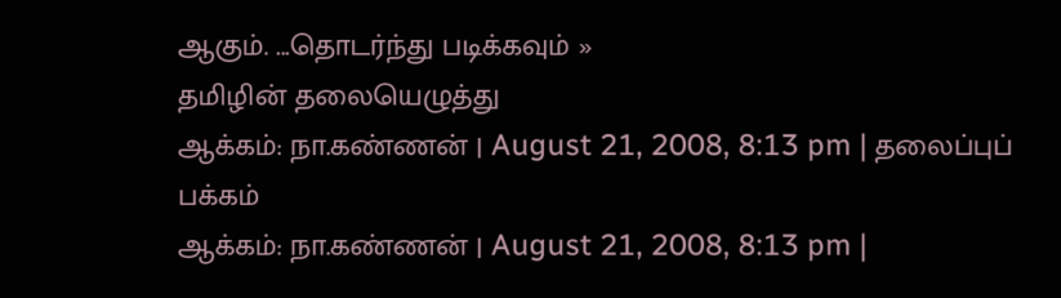ஆகும். ...தொடர்ந்து படிக்கவும் »
தமிழின் தலையெழுத்து
ஆக்கம்: நா.கண்ணன் | August 21, 2008, 8:13 pm | தலைப்புப் பக்கம்
ஆக்கம்: நா.கண்ணன் | August 21, 2008, 8:13 pm |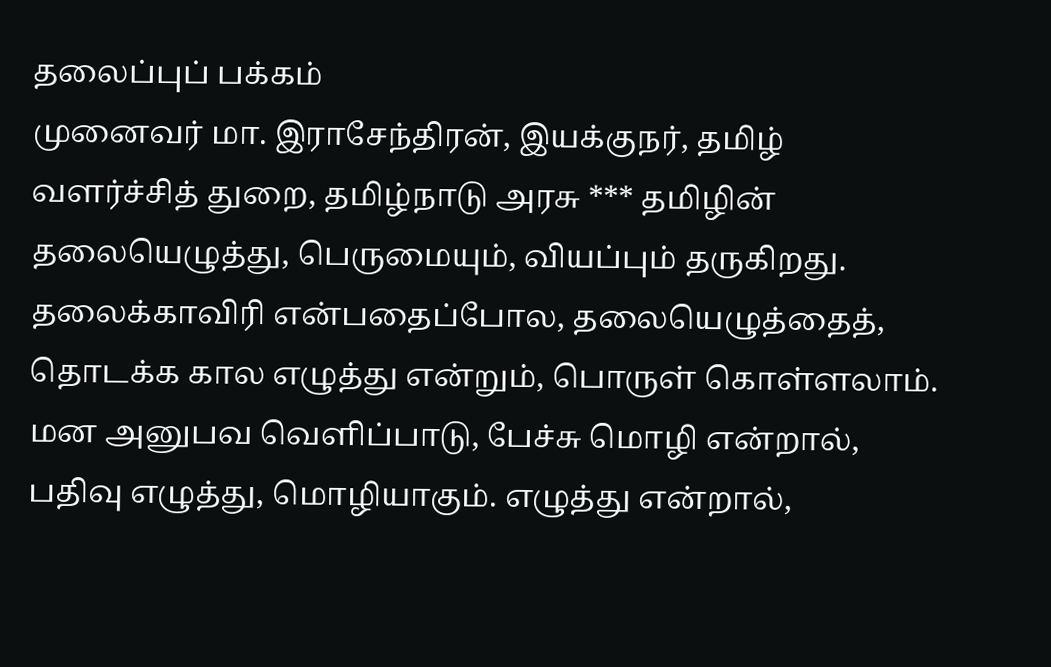தலைப்புப் பக்கம்
முனைவர் மா. இராசேந்திரன், இயக்குநர், தமிழ் வளர்ச்சித் துறை, தமிழ்நாடு அரசு *** தமிழின் தலையெழுத்து, பெருமையும், வியப்பும் தருகிறது. தலைக்காவிரி என்பதைப்போல, தலையெழுத்தைத், தொடக்க கால எழுத்து என்றும், பொருள் கொள்ளலாம். மன அனுபவ வெளிப்பாடு, பேச்சு மொழி என்றால், பதிவு எழுத்து, மொழியாகும். எழுத்து என்றால்,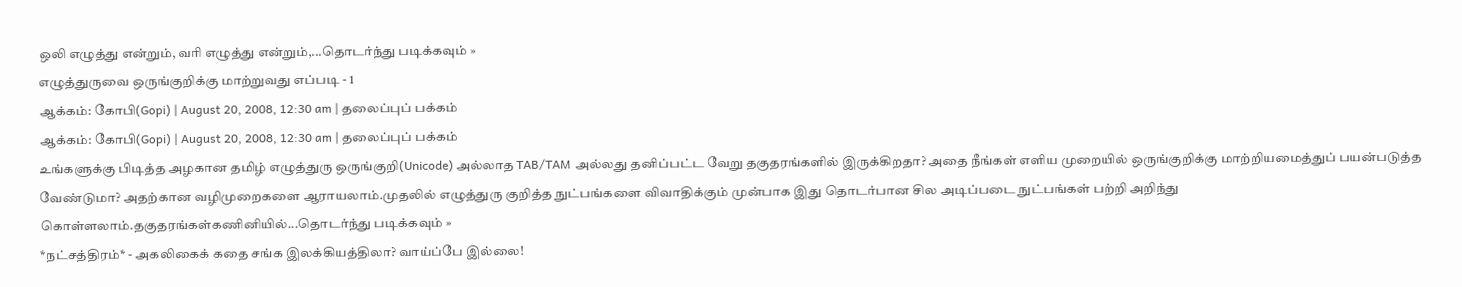ஒலி எழுத்து என்றும், வரி எழுத்து என்றும்,...தொடர்ந்து படிக்கவும் »
எழுத்துருவை ஒருங்குறிக்கு மாற்றுவது எப்படி - 1
ஆக்கம்: கோபி(Gopi) | August 20, 2008, 12:30 am | தலைப்புப் பக்கம்
ஆக்கம்: கோபி(Gopi) | August 20, 2008, 12:30 am | தலைப்புப் பக்கம்
உங்களுக்கு பிடித்த அழகான தமிழ் எழுத்துரு ஒருங்குறி(Unicode) அல்லாத TAB/TAM அல்லது தனிப்பட்ட வேறு தகுதரங்களில் இருக்கிறதா? அதை நீங்கள் எளிய முறையில் ஒருங்குறிக்கு மாற்றியமைத்துப் பயன்படுத்த வேண்டுமா? அதற்கான வழிமுறைகளை ஆராயலாம்.முதலில் எழுத்துரு குறித்த நுட்பங்களை விவாதிக்கும் முன்பாக இது தொடர்பான சில அடிப்படை நுட்பங்கள் பற்றி அறிந்து கொள்ளலாம்.தகுதரங்கள்கணினியில்...தொடர்ந்து படிக்கவும் »
*நட்சத்திரம்* - அகலிகைக் கதை சங்க இலக்கியத்திலா? வாய்ப்பே இல்லை!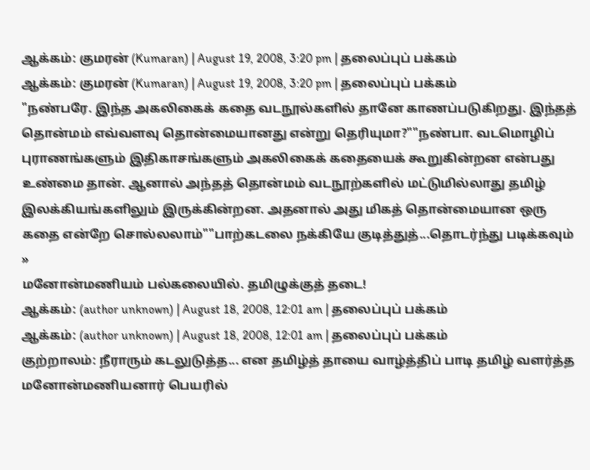ஆக்கம்: குமரன் (Kumaran) | August 19, 2008, 3:20 pm | தலைப்புப் பக்கம்
ஆக்கம்: குமரன் (Kumaran) | August 19, 2008, 3:20 pm | தலைப்புப் பக்கம்
"நண்பரே. இந்த அகலிகைக் கதை வடநூல்களில் தானே காணப்படுகிறது. இந்தத் தொன்மம் எவ்வளவு தொன்மையானது என்று தெரியுமா?""நண்பா. வடமொழிப் புராணங்களும் இதிகாசங்களும் அகலிகைக் கதையைக் கூறுகின்றன என்பது உண்மை தான். ஆனால் அந்தத் தொன்மம் வடநூற்களில் மட்டுமில்லாது தமிழ் இலக்கியங்களிலும் இருக்கின்றன. அதனால் அது மிகத் தொன்மையான ஒரு கதை என்றே சொல்லலாம்""பாற்கடலை நக்கியே குடித்துத்...தொடர்ந்து படிக்கவும் »
மனோன்மணியம் பல்கலையில். தமிழுக்குத் தடை!
ஆக்கம்: (author unknown) | August 18, 2008, 12:01 am | தலைப்புப் பக்கம்
ஆக்கம்: (author unknown) | August 18, 2008, 12:01 am | தலைப்புப் பக்கம்
குற்றாலம்: நீராரும் கடலுடுத்த... என தமிழ்த் தாயை வாழ்த்திப் பாடி தமிழ் வளர்த்த மனோன்மணியனார் பெயரில்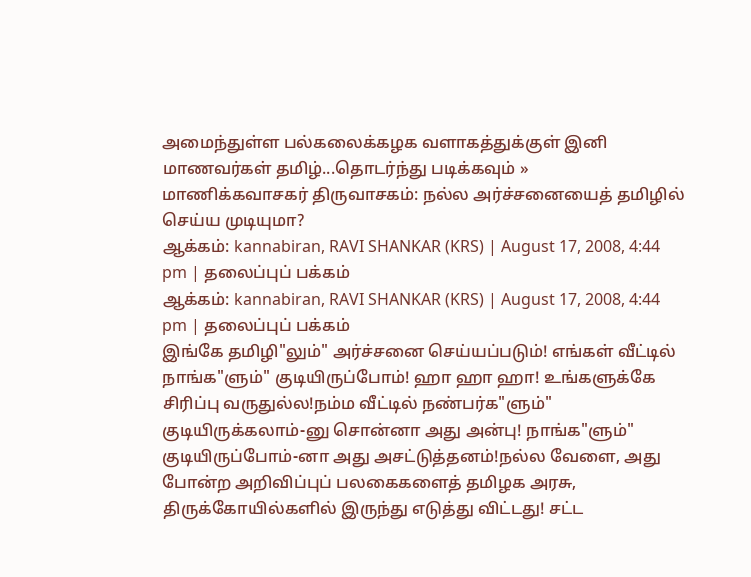அமைந்துள்ள பல்கலைக்கழக வளாகத்துக்குள் இனி மாணவர்கள் தமிழ்...தொடர்ந்து படிக்கவும் »
மாணிக்கவாசகர் திருவாசகம்: நல்ல அர்ச்சனையைத் தமிழில் செய்ய முடியுமா?
ஆக்கம்: kannabiran, RAVI SHANKAR (KRS) | August 17, 2008, 4:44 pm | தலைப்புப் பக்கம்
ஆக்கம்: kannabiran, RAVI SHANKAR (KRS) | August 17, 2008, 4:44 pm | தலைப்புப் பக்கம்
இங்கே தமிழி"லும்" அர்ச்சனை செய்யப்படும்! எங்கள் வீட்டில் நாங்க"ளும்" குடியிருப்போம்! ஹா ஹா ஹா! உங்களுக்கே சிரிப்பு வருதுல்ல!நம்ம வீட்டில் நண்பர்க"ளும்" குடியிருக்கலாம்-னு சொன்னா அது அன்பு! நாங்க"ளும்" குடியிருப்போம்-னா அது அசட்டுத்தனம்!நல்ல வேளை, அது போன்ற அறிவிப்புப் பலகைகளைத் தமிழக அரசு, திருக்கோயில்களில் இருந்து எடுத்து விட்டது! சட்ட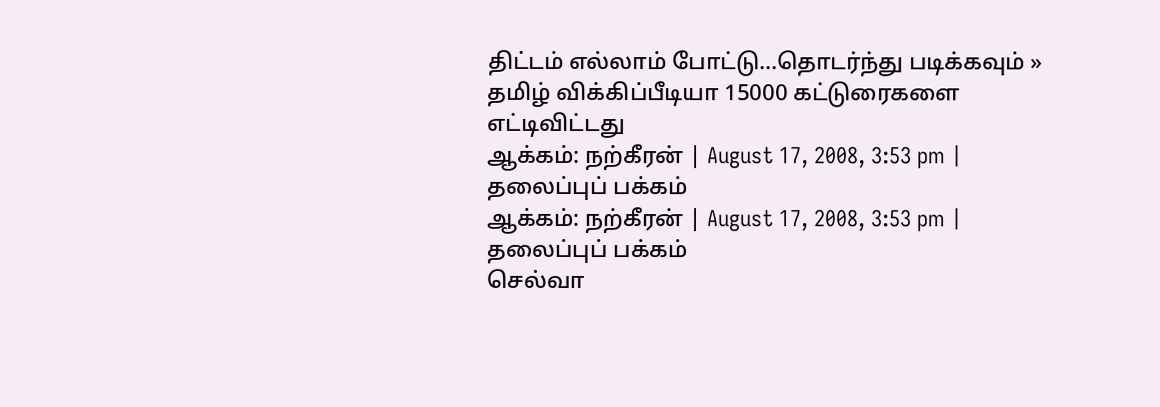திட்டம் எல்லாம் போட்டு...தொடர்ந்து படிக்கவும் »
தமிழ் விக்கிப்பீடியா 15000 கட்டுரைகளை எட்டிவிட்டது
ஆக்கம்: நற்கீரன் | August 17, 2008, 3:53 pm | தலைப்புப் பக்கம்
ஆக்கம்: நற்கீரன் | August 17, 2008, 3:53 pm | தலைப்புப் பக்கம்
செல்வா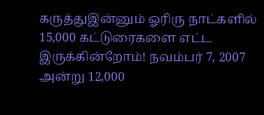கருத்துஇன்னும் ஓரிரு நாட்களில் 15,000 கட்டுரைகளை எட்ட இருக்கின்றோம்! நவம்பர் 7, 2007 அன்று 12,000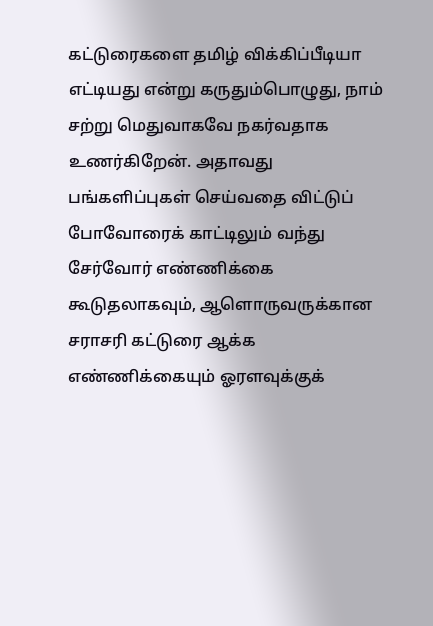கட்டுரைகளை தமிழ் விக்கிப்பீடியா எட்டியது என்று கருதும்பொழுது, நாம் சற்று மெதுவாகவே நகர்வதாக உணர்கிறேன். அதாவது பங்களிப்புகள் செய்வதை விட்டுப் போவோரைக் காட்டிலும் வந்து சேர்வோர் எண்ணிக்கை கூடுதலாகவும், ஆளொருவருக்கான சராசரி கட்டுரை ஆக்க எண்ணிக்கையும் ஓரளவுக்குக்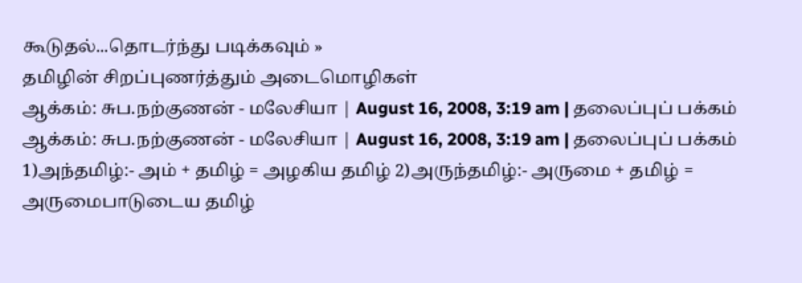கூடுதல்...தொடர்ந்து படிக்கவும் »
தமிழின் சிறப்புணர்த்தும் அடைமொழிகள்
ஆக்கம்: சுப.நற்குணன் - மலேசியா | August 16, 2008, 3:19 am | தலைப்புப் பக்கம்
ஆக்கம்: சுப.நற்குணன் - மலேசியா | August 16, 2008, 3:19 am | தலைப்புப் பக்கம்
1)அந்தமிழ்:- அம் + தமிழ் = அழகிய தமிழ் 2)அருந்தமிழ்:- அருமை + தமிழ் = அருமைபாடுடைய தமிழ்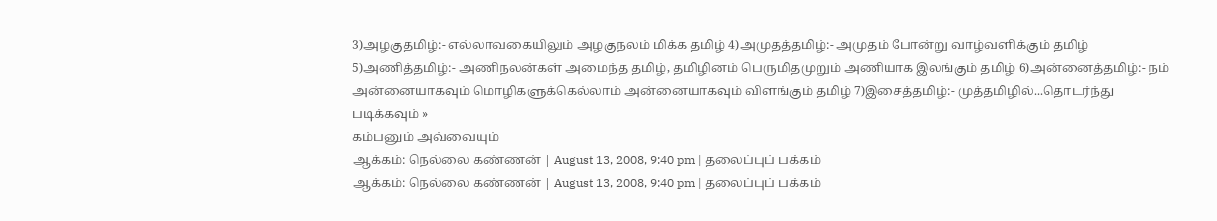3)அழகுதமிழ்:- எல்லாவகையிலும் அழகுநலம் மிக்க தமிழ் 4)அமுதத்தமிழ்:- அமுதம் போன்று வாழ்வளிக்கும் தமிழ் 5)அணித்தமிழ்:- அணிநலன்கள் அமைந்த தமிழ், தமிழினம் பெருமிதமுறும் அணியாக இலங்கும் தமிழ் 6)அன்னைத்தமிழ்:- நம் அன்னையாகவும் மொழிகளுக்கெல்லாம் அன்னையாகவும் விளங்கும் தமிழ் 7)இசைத்தமிழ்:- முத்தமிழில்...தொடர்ந்து படிக்கவும் »
கம்பனும் அவ்வையும்
ஆக்கம்: நெல்லை கண்ணன் | August 13, 2008, 9:40 pm | தலைப்புப் பக்கம்
ஆக்கம்: நெல்லை கண்ணன் | August 13, 2008, 9:40 pm | தலைப்புப் பக்கம்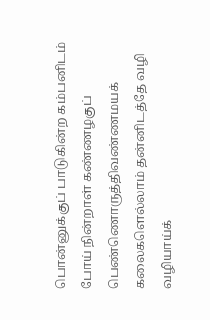பொன்னுக்குப் பாடுகின்ற கம்பனிடம் போய் நின்றாள் கண்ணழகுப் பெண்ணொருத்திவண்ணமயக் கலைகளெல்லாம் தன்னிடத்தே வழி வழியாய்க்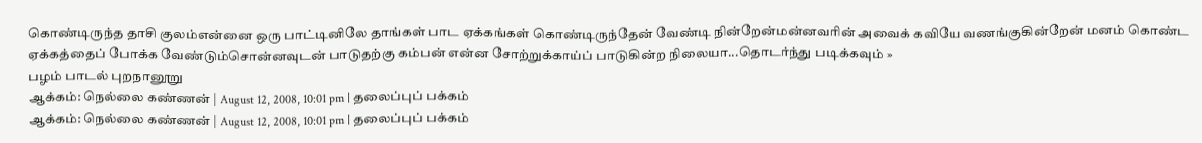கொண்டிருந்த தாசி குலம்என்னை ஒரு பாட்டினிலே தாங்கள் பாட ஏக்கங்கள் கொண்டிருந்தேன் வேண்டி நின்றேன்மன்னவரின் அவைக் கவியே வணங்குகின்றேன் மனம் கொண்ட ஏக்கத்தைப் போக்க வேண்டும்சொன்னவுடன் பாடுதற்கு கம்பன் என்ன சோற்றுக்காய்ப் பாடுகின்ற நிலையா...தொடர்ந்து படிக்கவும் »
பழம் பாடல் புறநானூறு
ஆக்கம்: நெல்லை கண்ணன் | August 12, 2008, 10:01 pm | தலைப்புப் பக்கம்
ஆக்கம்: நெல்லை கண்ணன் | August 12, 2008, 10:01 pm | தலைப்புப் பக்கம்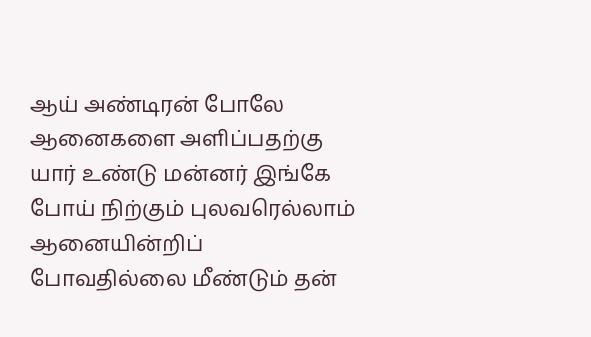ஆய் அண்டிரன் போலே ஆனைகளை அளிப்பதற்கு யார் உண்டு மன்னர் இங்கே போய் நிற்கும் புலவரெல்லாம் ஆனையின்றிப் போவதில்லை மீண்டும் தன்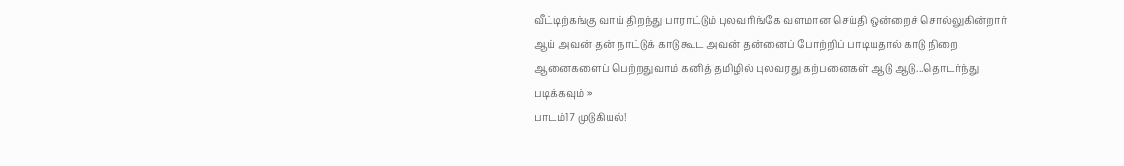வீட்டிற்கங்கு வாய் திறந்து பாராட்டும் புலவரிங்கே வளமான செய்தி ஒன்றைச் சொல்லுகின்றார் ஆய் அவன் தன் நாட்டுக் காடு கூட அவன் தன்னைப் போற்றிப் பாடியதால் காடு நிறை ஆனைகளைப் பெற்றதுவாம் கனித் தமிழில் புலவரது கற்பனைகள் ஆடு ஆடு...தொடர்ந்து படிக்கவும் »
பாடம்17 முடுகியல்!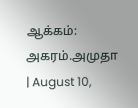ஆக்கம்: அகரம்.அமுதா | August 10,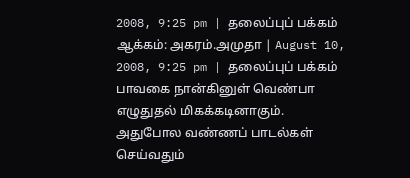2008, 9:25 pm | தலைப்புப் பக்கம்
ஆக்கம்: அகரம்.அமுதா | August 10, 2008, 9:25 pm | தலைப்புப் பக்கம்
பாவகை நான்கினுள் வெண்பா எழுதுதல் மிகக்கடினாகும். அதுபோல வண்ணப் பாடல்கள் செய்வதும்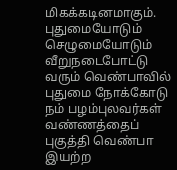மிகக்கடினமாகும். புதுமையோடும் செழுமையோடும் வீறுநடைபோட்டு வரும் வெண்பாவில் புதுமை நோக்கோடு நம் பழம்புலவர்கள் வண்ணத்தைப் புகுத்தி வெண்பா இயற்ற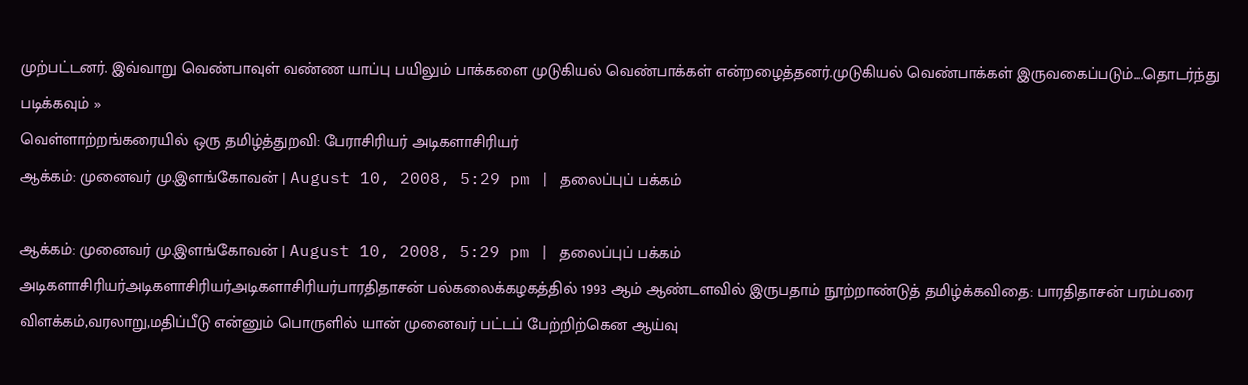முற்பட்டனர். இவ்வாறு வெண்பாவுள் வண்ண யாப்பு பயிலும் பாக்களை முடுகியல் வெண்பாக்கள் என்றழைத்தனர்.முடுகியல் வெண்பாக்கள் இருவகைப்படும்....தொடர்ந்து படிக்கவும் »
வெள்ளாற்றங்கரையில் ஒரு தமிழ்த்துறவி: பேராசிரியர் அடிகளாசிரியர்
ஆக்கம்: முனைவர் மு.இளங்கோவன் | August 10, 2008, 5:29 pm | தலைப்புப் பக்கம்

ஆக்கம்: முனைவர் மு.இளங்கோவன் | August 10, 2008, 5:29 pm | தலைப்புப் பக்கம்
அடிகளாசிரியர்அடிகளாசிரியர்அடிகளாசிரியர்பாரதிதாசன் பல்கலைக்கழகத்தில் 1993 ஆம் ஆண்டளவில் இருபதாம் நூற்றாண்டுத் தமிழ்க்கவிதை: பாரதிதாசன் பரம்பரை விளக்கம்,வரலாறு,மதிப்பீடு என்னும் பொருளில் யான் முனைவர் பட்டப் பேற்றிற்கென ஆய்வு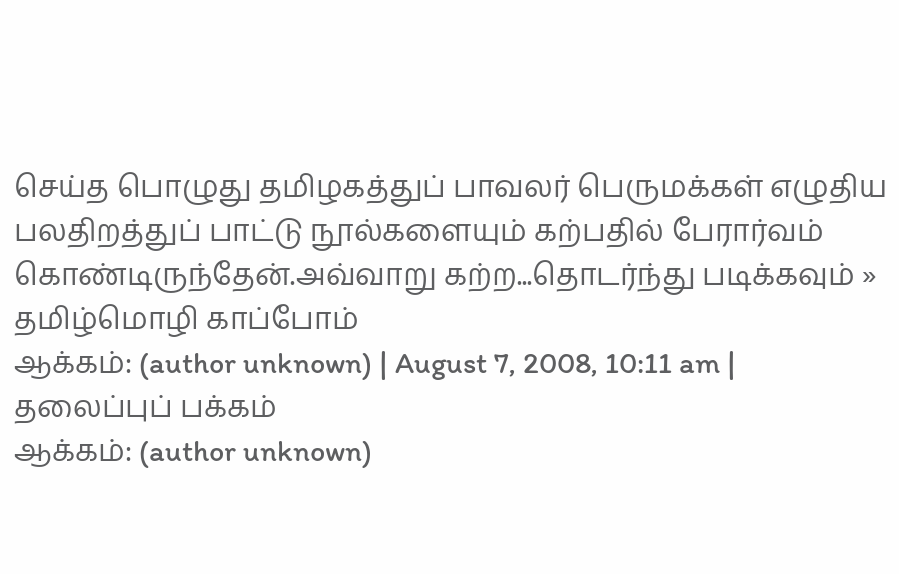செய்த பொழுது தமிழகத்துப் பாவலர் பெருமக்கள் எழுதிய பலதிறத்துப் பாட்டு நூல்களையும் கற்பதில் பேரார்வம் கொண்டிருந்தேன்.அவ்வாறு கற்ற...தொடர்ந்து படிக்கவும் »
தமிழ்மொழி காப்போம்
ஆக்கம்: (author unknown) | August 7, 2008, 10:11 am | தலைப்புப் பக்கம்
ஆக்கம்: (author unknown)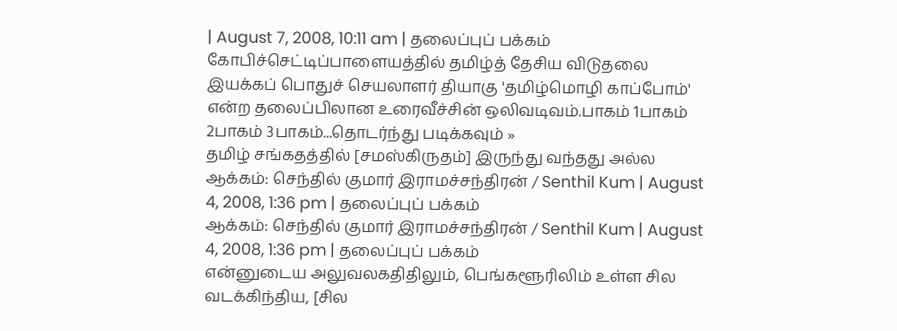| August 7, 2008, 10:11 am | தலைப்புப் பக்கம்
கோபிச்செட்டிப்பாளையத்தில் தமிழ்த் தேசிய விடுதலை இயக்கப் பொதுச் செயலாளர் தியாகு 'தமிழ்மொழி காப்போம்' என்ற தலைப்பிலான உரைவீச்சின் ஒலிவடிவம்.பாகம் 1பாகம் 2பாகம் 3பாகம்...தொடர்ந்து படிக்கவும் »
தமிழ் சங்கதத்தில் [சமஸ்கிருதம்] இருந்து வந்தது அல்ல
ஆக்கம்: செந்தில் குமார் இராமச்சந்திரன் / Senthil Kum | August 4, 2008, 1:36 pm | தலைப்புப் பக்கம்
ஆக்கம்: செந்தில் குமார் இராமச்சந்திரன் / Senthil Kum | August 4, 2008, 1:36 pm | தலைப்புப் பக்கம்
என்னுடைய அலுவலகதிதிலும், பெங்களூரிலிம் உள்ள சில வடக்கிந்திய, [சில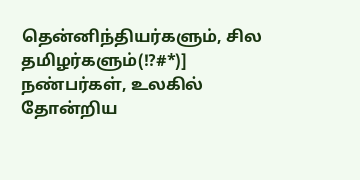தென்னிந்தியர்களும், சில தமிழர்களும்(!?#*)] நண்பர்கள், உலகில் தோன்றிய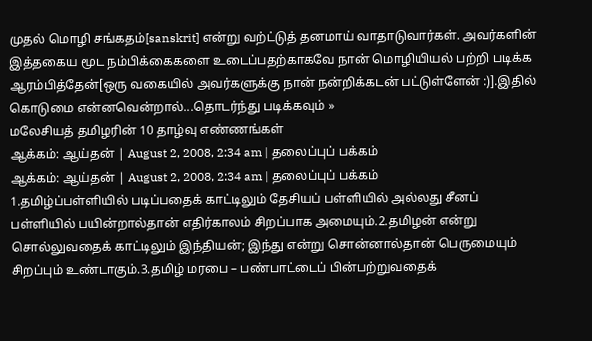முதல் மொழி சங்கதம்[sanskrit] என்று வற்ட்டுத் தனமாய் வாதாடுவார்கள். அவர்களின் இத்தகைய மூட நம்பிக்கைகளை உடைப்பதற்காகவே நான் மொழியியல் பற்றி படிக்க ஆரம்பித்தேன்[ஒரு வகையில் அவர்களுக்கு நான் நன்றிக்கடன் பட்டுள்ளேன் :)].இதில் கொடுமை என்னவென்றால்...தொடர்ந்து படிக்கவும் »
மலேசியத் தமிழரின் 10 தாழ்வு எண்ணங்கள்
ஆக்கம்: ஆய்தன் | August 2, 2008, 2:34 am | தலைப்புப் பக்கம்
ஆக்கம்: ஆய்தன் | August 2, 2008, 2:34 am | தலைப்புப் பக்கம்
1.தமிழ்ப்பள்ளியில் படிப்பதைக் காட்டிலும் தேசியப் பள்ளியில் அல்லது சீனப் பள்ளியில் பயின்றால்தான் எதிர்காலம் சிறப்பாக அமையும்.2.தமிழன் என்று சொல்லுவதைக் காட்டிலும் இந்தியன்; இந்து என்று சொன்னால்தான் பெருமையும் சிறப்பும் உண்டாகும்.3.தமிழ் மரபை – பண்பாட்டைப் பின்பற்றுவதைக்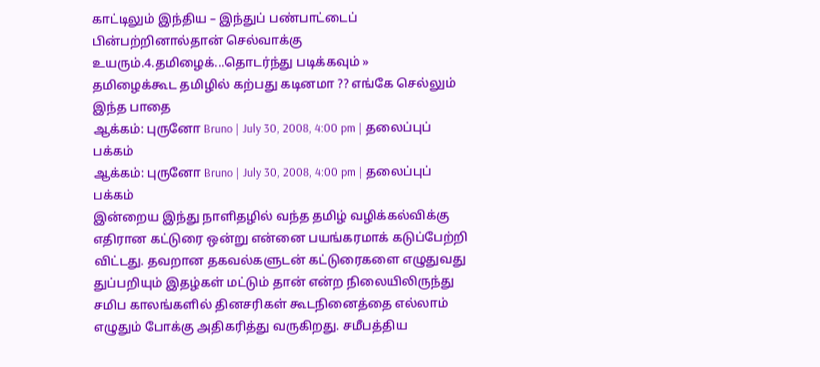காட்டிலும் இந்திய – இந்துப் பண்பாட்டைப் பின்பற்றினால்தான் செல்வாக்கு உயரும்.4.தமிழைக்...தொடர்ந்து படிக்கவும் »
தமிழைக்கூட தமிழில் கற்பது கடினமா ?? எங்கே செல்லும் இந்த பாதை
ஆக்கம்: புருனோ Bruno | July 30, 2008, 4:00 pm | தலைப்புப் பக்கம்
ஆக்கம்: புருனோ Bruno | July 30, 2008, 4:00 pm | தலைப்புப் பக்கம்
இன்றைய இந்து நாளிதழில் வந்த தமிழ் வழிக்கல்விக்கு எதிரான கட்டுரை ஒன்று என்னை பயங்கரமாக் கடுப்பேற்றி விட்டது. தவறான தகவல்களுடன் கட்டுரைகளை எழுதுவது துப்பறியும் இதழ்கள் மட்டும் தான் என்ற நிலையிலிருந்து சமிப காலங்களில் தினசரிகள் கூடநினைத்தை எல்லாம் எழுதும் போக்கு அதிகரித்து வருகிறது. சமீபத்திய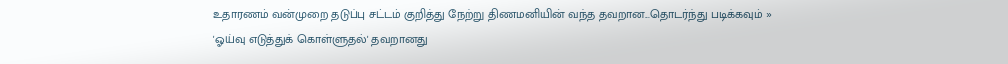உதாரணம் வன்முறை தடுப்பு சட்டம் குறித்து நேற்று திணமனியின் வந்த தவறான...தொடர்ந்து படிக்கவும் »
'ஓய்வு எடுத்துக் கொள்ளுதல்' தவறானது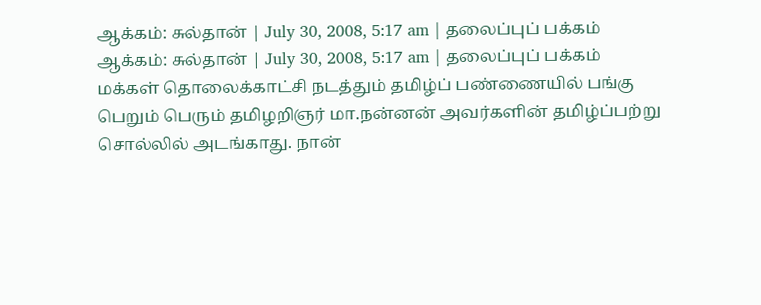ஆக்கம்: சுல்தான் | July 30, 2008, 5:17 am | தலைப்புப் பக்கம்
ஆக்கம்: சுல்தான் | July 30, 2008, 5:17 am | தலைப்புப் பக்கம்
மக்கள் தொலைக்காட்சி நடத்தும் தமிழ்ப் பண்ணையில் பங்கு பெறும் பெரும் தமிழறிஞர் மா.நன்னன் அவர்களின் தமிழ்ப்பற்று சொல்லில் அடங்காது. நான்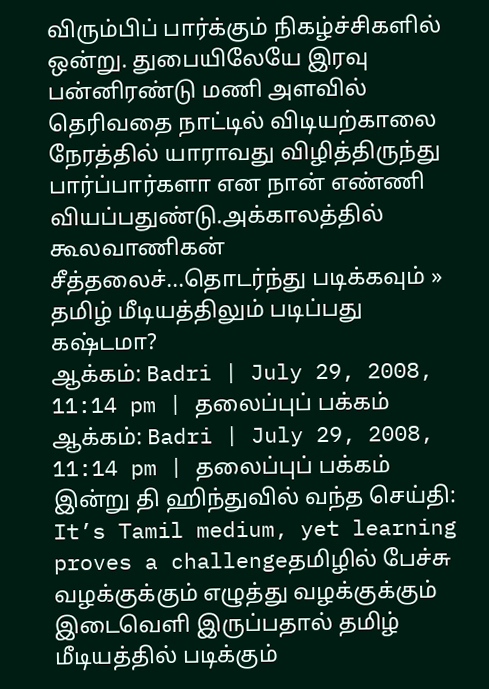விரும்பிப் பார்க்கும் நிகழ்ச்சிகளில் ஒன்று. துபையிலேயே இரவு பன்னிரண்டு மணி அளவில் தெரிவதை நாட்டில் விடியற்காலை நேரத்தில் யாராவது விழித்திருந்து பார்ப்பார்களா என நான் எண்ணி வியப்பதுண்டு.அக்காலத்தில் கூலவாணிகன் சீத்தலைச்...தொடர்ந்து படிக்கவும் »
தமிழ் மீடியத்திலும் படிப்பது கஷ்டமா?
ஆக்கம்: Badri | July 29, 2008, 11:14 pm | தலைப்புப் பக்கம்
ஆக்கம்: Badri | July 29, 2008, 11:14 pm | தலைப்புப் பக்கம்
இன்று தி ஹிந்துவில் வந்த செய்தி: It’s Tamil medium, yet learning proves a challengeதமிழில் பேச்சு வழக்குக்கும் எழுத்து வழக்குக்கும் இடைவெளி இருப்பதால் தமிழ் மீடியத்தில் படிக்கும்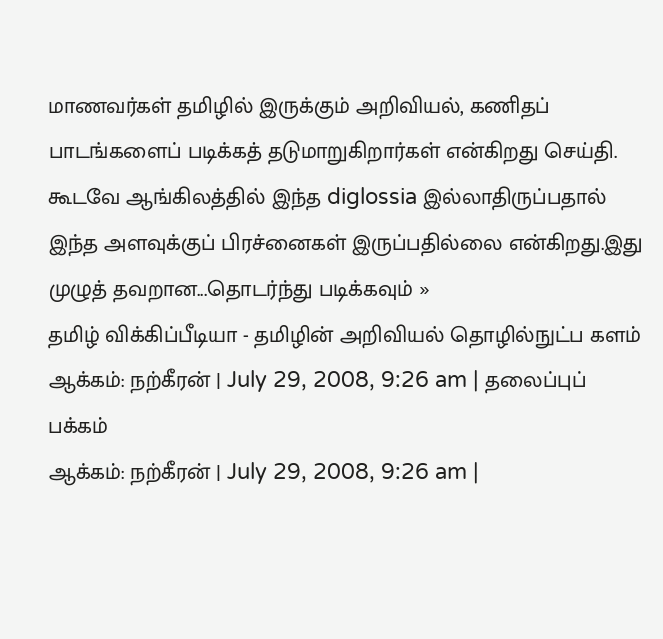மாணவர்கள் தமிழில் இருக்கும் அறிவியல், கணிதப் பாடங்களைப் படிக்கத் தடுமாறுகிறார்கள் என்கிறது செய்தி. கூடவே ஆங்கிலத்தில் இந்த diglossia இல்லாதிருப்பதால் இந்த அளவுக்குப் பிரச்னைகள் இருப்பதில்லை என்கிறது.இது முழுத் தவறான...தொடர்ந்து படிக்கவும் »
தமிழ் விக்கிப்பீடியா - தமிழின் அறிவியல் தொழில்நுட்ப களம்
ஆக்கம்: நற்கீரன் | July 29, 2008, 9:26 am | தலைப்புப் பக்கம்
ஆக்கம்: நற்கீரன் | July 29, 2008, 9:26 am |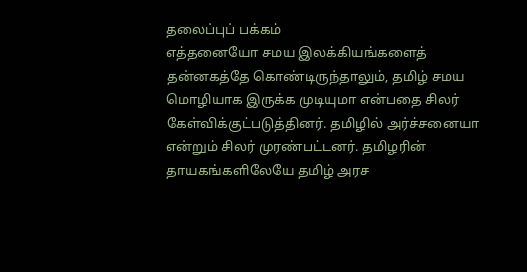தலைப்புப் பக்கம்
எத்தனையோ சமய இலக்கியங்களைத் தன்னகத்தே கொண்டிருந்தாலும், தமிழ் சமய மொழியாக இருக்க முடியுமா என்பதை சிலர் கேள்விக்குட்படுத்தினர். தமிழில் அர்ச்சனையா என்றும் சிலர் முரண்பட்டனர். தமிழரின் தாயகங்களிலேயே தமிழ் அரச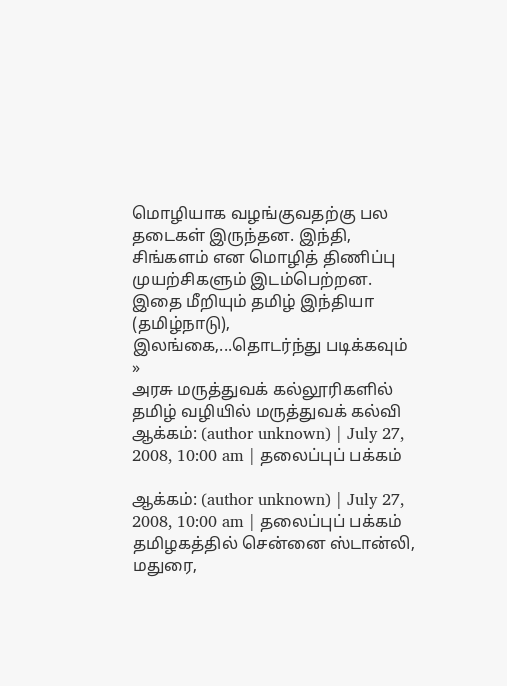மொழியாக வழங்குவதற்கு பல தடைகள் இருந்தன. இந்தி, சிங்களம் என மொழித் திணிப்பு முயற்சிகளும் இடம்பெற்றன. இதை மீறியும் தமிழ் இந்தியா (தமிழ்நாடு), இலங்கை,...தொடர்ந்து படிக்கவும் »
அரசு மருத்துவக் கல்லூரிகளில் தமிழ் வழியில் மருத்துவக் கல்வி
ஆக்கம்: (author unknown) | July 27, 2008, 10:00 am | தலைப்புப் பக்கம்

ஆக்கம்: (author unknown) | July 27, 2008, 10:00 am | தலைப்புப் பக்கம்
தமிழகத்தில் சென்னை ஸ்டான்லி, மதுரை,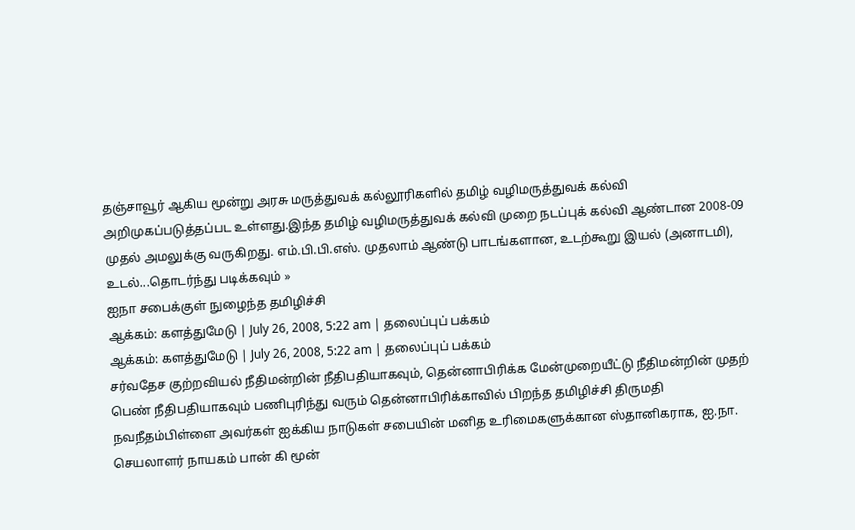தஞ்சாவூர் ஆகிய மூன்று அரசு மருத்துவக் கல்லூரிகளில் தமிழ் வழிமருத்துவக் கல்வி அறிமுகப்படுத்தப்பட உள்ளது.இந்த தமிழ் வழிமருத்துவக் கல்வி முறை நடப்புக் கல்வி ஆண்டான 2008-09 முதல் அமலுக்கு வருகிறது. எம்.பி.பி.எஸ். முதலாம் ஆண்டு பாடங்களான, உடற்கூறு இயல் (அனாடமி), உடல்...தொடர்ந்து படிக்கவும் »
ஐநா சபைக்குள் நுழைந்த தமிழிச்சி
ஆக்கம்: களத்துமேடு | July 26, 2008, 5:22 am | தலைப்புப் பக்கம்
ஆக்கம்: களத்துமேடு | July 26, 2008, 5:22 am | தலைப்புப் பக்கம்
சர்வதேச குற்றவியல் நீதிமன்றின் நீதிபதியாகவும், தென்னாபிரிக்க மேன்முறையீட்டு நீதிமன்றின் முதற் பெண் நீதிபதியாகவும் பணிபுரிந்து வரும் தென்னாபிரிக்காவில் பிறந்த தமிழிச்சி திருமதி நவநீதம்பிள்ளை அவர்கள் ஐக்கிய நாடுகள் சபையின் மனித உரிமைகளுக்கான ஸ்தானிகராக, ஐ.நா. செயலாளர் நாயகம் பான் கி மூன்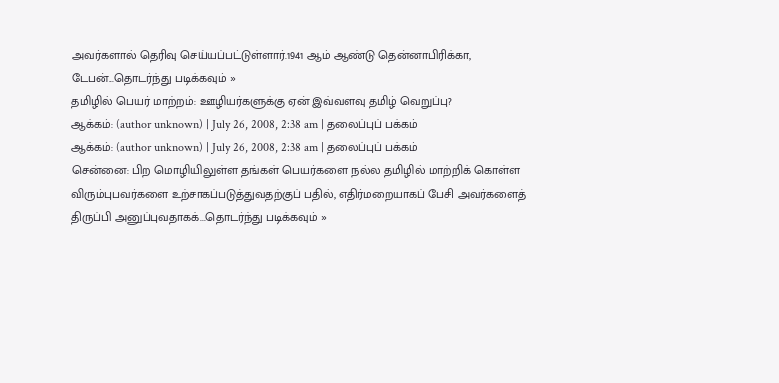அவர்களால் தெரிவு செய்யப்பட்டுள்ளார்.1941 ஆம் ஆண்டு தென்னாபிரிக்கா, டேபன்...தொடர்ந்து படிக்கவும் »
தமிழில் பெயர் மாற்றம்: ஊழியர்களுக்கு ஏன் இவ்வளவு தமிழ் வெறுப்பு?
ஆக்கம்: (author unknown) | July 26, 2008, 2:38 am | தலைப்புப் பக்கம்
ஆக்கம்: (author unknown) | July 26, 2008, 2:38 am | தலைப்புப் பக்கம்
சென்னை: பிற மொழியிலுள்ள தங்கள் பெயர்களை நல்ல தமிழில் மாற்றிக் கொள்ள விரும்புபவர்களை உற்சாகப்படுத்துவதற்குப் பதில், எதிர்மறையாகப் பேசி அவர்களைத் திருப்பி அனுப்புவதாகக்...தொடர்ந்து படிக்கவும் »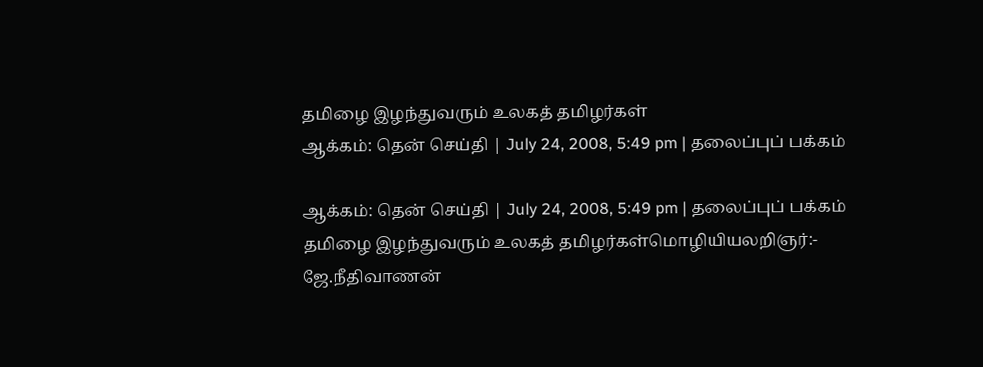தமிழை இழந்துவரும் உலகத் தமிழர்கள்
ஆக்கம்: தென் செய்தி | July 24, 2008, 5:49 pm | தலைப்புப் பக்கம்

ஆக்கம்: தென் செய்தி | July 24, 2008, 5:49 pm | தலைப்புப் பக்கம்
தமிழை இழந்துவரும் உலகத் தமிழர்கள்மொழியியலறிஞர்:- ஜே.நீதிவாணன்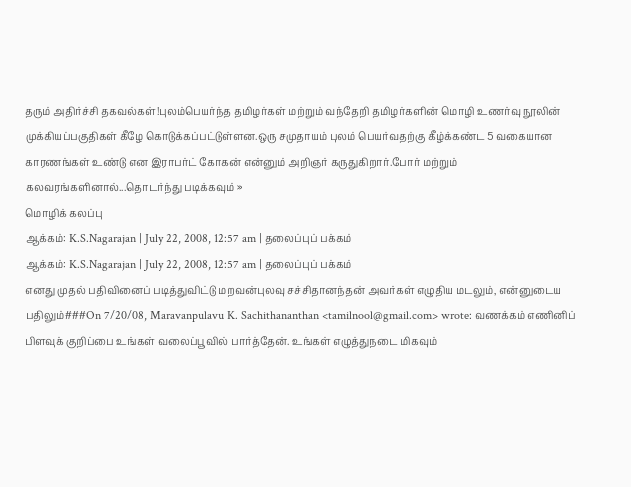தரும் அதிர்ச்சி தகவல்கள்!புலம்பெயர்ந்த தமிழர்கள் மற்றும் வந்தேறி தமிழர்களின் மொழி உணர்வு நூலின் முக்கியப்பகுதிகள் கீழே கொடுக்கப்பட்டுள்ளன.ஒரு சமுதாயம் புலம் பெயர்வதற்கு கீழ்க்கண்ட 5 வகையான காரணங்கள் உண்டு என இராபர்ட் கோகன் என்னும் அறிஞர் கருதுகிறார்.போர் மற்றும் கலவரங்களினால்...தொடர்ந்து படிக்கவும் »
மொழிக் கலப்பு
ஆக்கம்: K.S.Nagarajan | July 22, 2008, 12:57 am | தலைப்புப் பக்கம்
ஆக்கம்: K.S.Nagarajan | July 22, 2008, 12:57 am | தலைப்புப் பக்கம்
எனது முதல் பதிவினைப் படித்துவிட்டு மறவன்புலவு சச்சிதானந்தன் அவர்கள் எழுதிய மடலும், என்னுடைய பதிலும்###On 7/20/08, Maravanpulavu K. Sachithananthan <tamilnool@gmail.com> wrote: வணக்கம் எணினிப் பிளவுக் குறிப்பை உங்கள் வலைப்பூவில் பார்த்தேன். உங்கள் எழுத்துநடை மிகவும்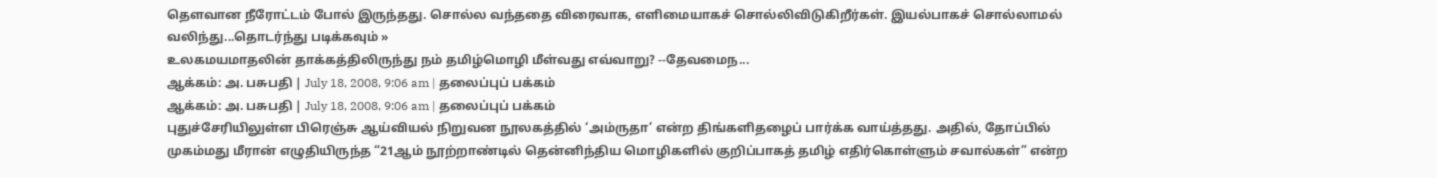தௌவான நீரோட்டம் போல் இருந்தது. சொல்ல வந்ததை விரைவாக, எளிமையாகச் சொல்லிவிடுகிறீர்கள். இயல்பாகச் சொல்லாமல் வலிந்து...தொடர்ந்து படிக்கவும் »
உலகமயமாதலின் தாக்கத்திலிருந்து நம் தமிழ்மொழி மீள்வது எவ்வாறு? --தேவமைந...
ஆக்கம்: அ. பசுபதி | July 18, 2008, 9:06 am | தலைப்புப் பக்கம்
ஆக்கம்: அ. பசுபதி | July 18, 2008, 9:06 am | தலைப்புப் பக்கம்
புதுச்சேரியிலுள்ள பிரெஞ்சு ஆய்வியல் நிறுவன நூலகத்தில் ‘அம்ருதா’ என்ற திங்களிதழைப் பார்க்க வாய்த்தது. அதில், தோப்பில் முகம்மது மீரான் எழுதியிருந்த “21ஆம் நூற்றாண்டில் தென்னிந்திய மொழிகளில் குறிப்பாகத் தமிழ் எதிர்கொள்ளும் சவால்கள்” என்ற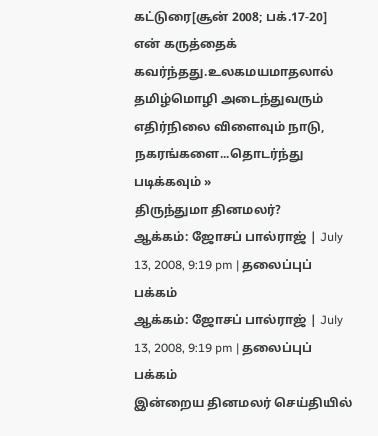கட்டுரை[சூன் 2008; பக்.17-20] என் கருத்தைக் கவர்ந்தது.உலகமயமாதலால் தமிழ்மொழி அடைந்துவரும் எதிர்நிலை விளைவும் நாடு, நகரங்களை...தொடர்ந்து படிக்கவும் »
திருந்துமா தினமலர்?
ஆக்கம்: ஜோசப் பால்ராஜ் | July 13, 2008, 9:19 pm | தலைப்புப் பக்கம்
ஆக்கம்: ஜோசப் பால்ராஜ் | July 13, 2008, 9:19 pm | தலைப்புப் பக்கம்
இன்றைய தினமலர் செய்தியில்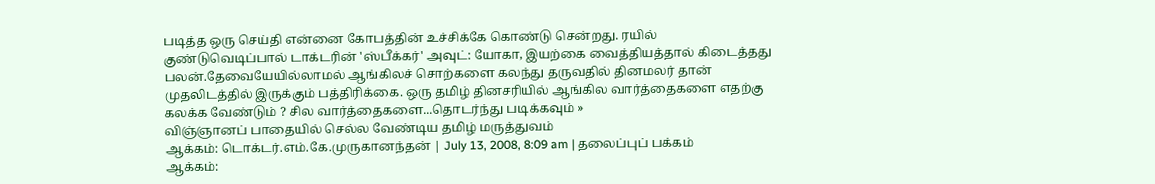படித்த ஒரு செய்தி என்னை கோபத்தின் உச்சிக்கே கொண்டு சென்றது. ரயில் குண்டுவெடிப்பால் டாக்டரின் 'ஸ்பீக்கர்' அவுட்: யோகா, இயற்கை வைத்தியத்தால் கிடைத்தது பலன்.தேவையேயில்லாமல் ஆங்கிலச் சொற்களை கலந்து தருவதில் தினமலர் தான் முதலிடத்தில் இருக்கும் பத்திரிக்கை. ஒரு தமிழ் தினசரியில் ஆங்கில வார்த்தைகளை எதற்கு கலக்க வேண்டும் ? சில வார்த்தைகளை...தொடர்ந்து படிக்கவும் »
விஞ்ஞானப் பாதையில் செல்ல வேண்டிய தமிழ் மருத்துவம்
ஆக்கம்: டொக்டர்.எம்.கே.முருகானந்தன் | July 13, 2008, 8:09 am | தலைப்புப் பக்கம்
ஆக்கம்: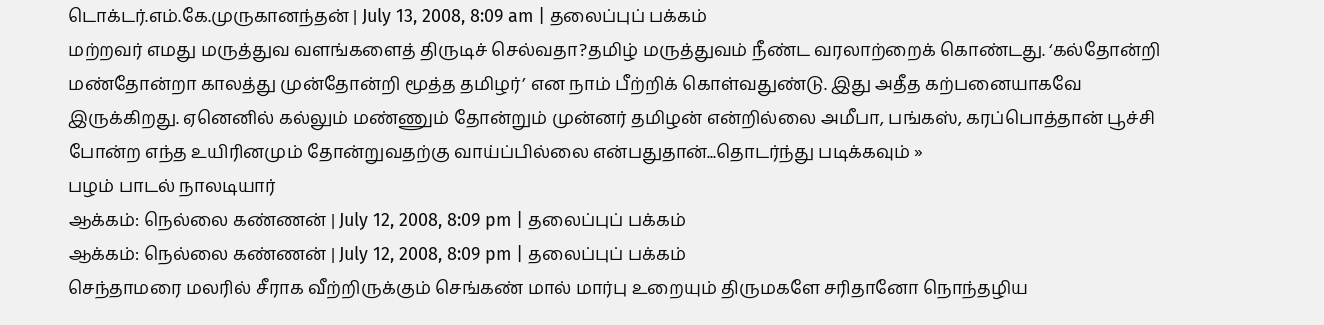டொக்டர்.எம்.கே.முருகானந்தன் | July 13, 2008, 8:09 am | தலைப்புப் பக்கம்
மற்றவர் எமது மருத்துவ வளங்களைத் திருடிச் செல்வதா?தமிழ் மருத்துவம் நீண்ட வரலாற்றைக் கொண்டது. ‘கல்தோன்றி மண்தோன்றா காலத்து முன்தோன்றி மூத்த தமிழர்’ என நாம் பீற்றிக் கொள்வதுண்டு. இது அதீத கற்பனையாகவே இருக்கிறது. ஏனெனில் கல்லும் மண்ணும் தோன்றும் முன்னர் தமிழன் என்றில்லை அமீபா, பங்கஸ், கரப்பொத்தான் பூச்சி போன்ற எந்த உயிரினமும் தோன்றுவதற்கு வாய்ப்பில்லை என்பதுதான்...தொடர்ந்து படிக்கவும் »
பழம் பாடல் நாலடியார்
ஆக்கம்: நெல்லை கண்ணன் | July 12, 2008, 8:09 pm | தலைப்புப் பக்கம்
ஆக்கம்: நெல்லை கண்ணன் | July 12, 2008, 8:09 pm | தலைப்புப் பக்கம்
செந்தாமரை மலரில் சீராக வீற்றிருக்கும் செங்கண் மால் மார்பு உறையும் திருமகளே சரிதானோ நொந்தழிய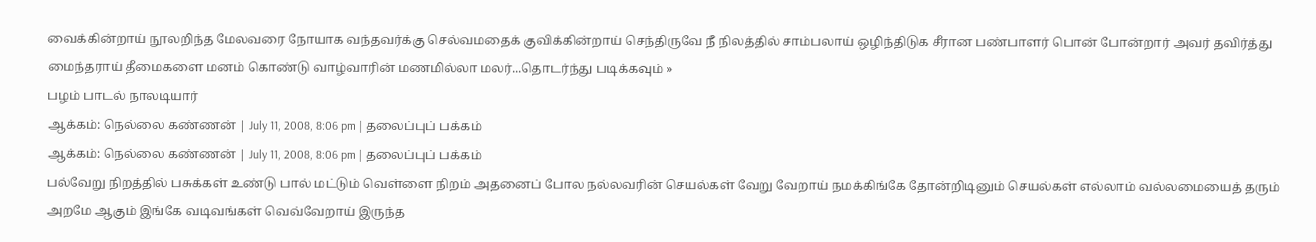வைக்கின்றாய் நூலறிந்த மேலவரை நோயாக வந்தவர்க்கு செல்வமதைக் குவிக்கின்றாய் செந்திருவே நீ நிலத்தில் சாம்பலாய் ஒழிந்திடுக சீரான பண்பாளர் பொன் போன்றார் அவர் தவிர்த்து மைந்தராய் தீமைகளை மனம் கொண்டு வாழ்வாரின் மணமில்லா மலர்...தொடர்ந்து படிக்கவும் »
பழம் பாடல் நாலடியார்
ஆக்கம்: நெல்லை கண்ணன் | July 11, 2008, 8:06 pm | தலைப்புப் பக்கம்
ஆக்கம்: நெல்லை கண்ணன் | July 11, 2008, 8:06 pm | தலைப்புப் பக்கம்
பல்வேறு நிறத்தில் பசுக்கள் உண்டு பால் மட்டும் வெள்ளை நிறம் அதனைப் போல நல்லவரின் செயல்கள் வேறு வேறாய் நமக்கிங்கே தோன்றிடினும் செயல்கள் எல்லாம் வல்லமையைத் தரும் அறமே ஆகும் இங்கே வடிவங்கள் வெவ்வேறாய் இருந்த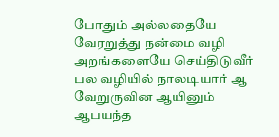போதும் அல்லதையே வேரறுத்து நன்மை வழி அறங்களையே செய்திடுவீர் பல வழியில் நாலடியார் ஆ வேறுருவின ஆயினும் ஆபயந்த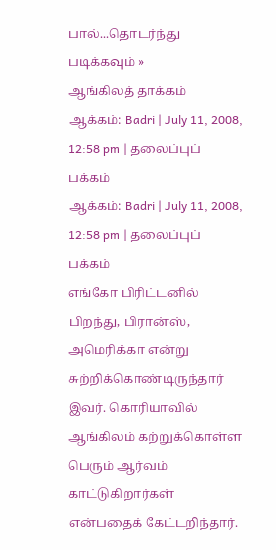பால்...தொடர்ந்து படிக்கவும் »
ஆங்கிலத் தாக்கம்
ஆக்கம்: Badri | July 11, 2008, 12:58 pm | தலைப்புப் பக்கம்
ஆக்கம்: Badri | July 11, 2008, 12:58 pm | தலைப்புப் பக்கம்
எங்கோ பிரிட்டனில் பிறந்து, பிரான்ஸ், அமெரிக்கா என்று சுற்றிக்கொண்டிருந்தார் இவர். கொரியாவில் ஆங்கிலம் கற்றுக்கொள்ள பெரும் ஆர்வம் காட்டுகிறார்கள் என்பதைக் கேட்டறிந்தார்.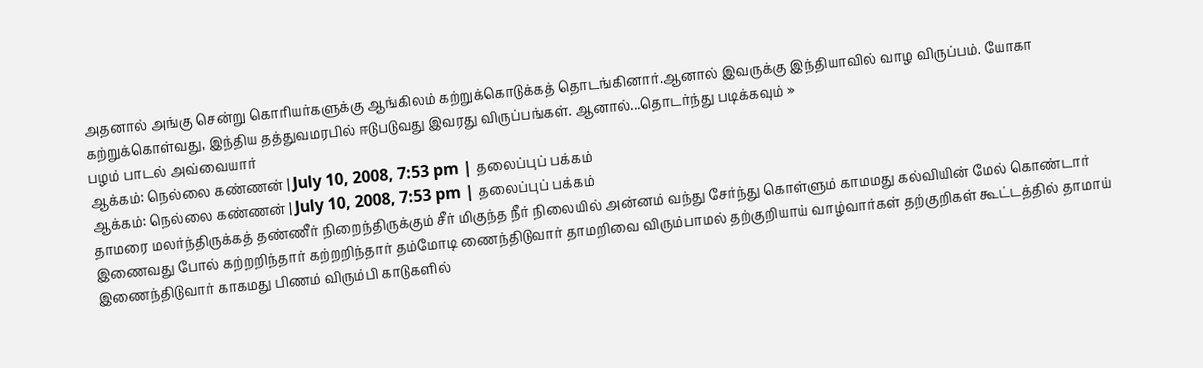அதனால் அங்கு சென்று கொரியர்களுக்கு ஆங்கிலம் கற்றுக்கொடுக்கத் தொடங்கினார்.ஆனால் இவருக்கு இந்தியாவில் வாழ விருப்பம். யோகா கற்றுக்கொள்வது, இந்திய தத்துவமரபில் ஈடுபடுவது இவரது விருப்பங்கள். ஆனால்...தொடர்ந்து படிக்கவும் »
பழம் பாடல் அவ்வையார்
ஆக்கம்: நெல்லை கண்ணன் | July 10, 2008, 7:53 pm | தலைப்புப் பக்கம்
ஆக்கம்: நெல்லை கண்ணன் | July 10, 2008, 7:53 pm | தலைப்புப் பக்கம்
தாமரை மலர்ந்திருக்கத் தண்ணீர் நிறைந்திருக்கும் சீர் மிகுந்த நீர் நிலையில் அன்னம் வந்து சேர்ந்து கொள்ளும் காமமது கல்வியின் மேல் கொண்டார் இணைவது போல் கற்றறிந்தார் கற்றறிந்தார் தம்மோடி ணைந்திடுவார் தாமறிவை விரும்பாமல் தற்குறியாய் வாழ்வார்கள் தற்குறிகள் கூட்டத்தில் தாமாய் இணைந்திடுவார் காகமது பிணம் விரும்பி காடுகளில்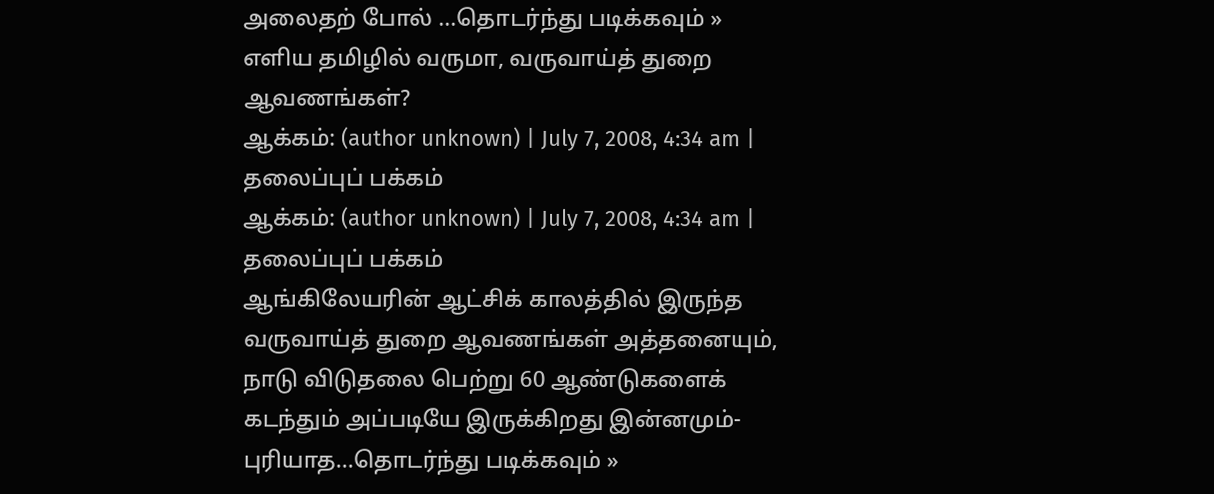அலைதற் போல் ...தொடர்ந்து படிக்கவும் »
எளிய தமிழில் வருமா, வருவாய்த் துறை ஆவணங்கள்?
ஆக்கம்: (author unknown) | July 7, 2008, 4:34 am | தலைப்புப் பக்கம்
ஆக்கம்: (author unknown) | July 7, 2008, 4:34 am | தலைப்புப் பக்கம்
ஆங்கிலேயரின் ஆட்சிக் காலத்தில் இருந்த வருவாய்த் துறை ஆவணங்கள் அத்தனையும், நாடு விடுதலை பெற்று 60 ஆண்டுகளைக் கடந்தும் அப்படியே இருக்கிறது இன்னமும்- புரியாத...தொடர்ந்து படிக்கவும் »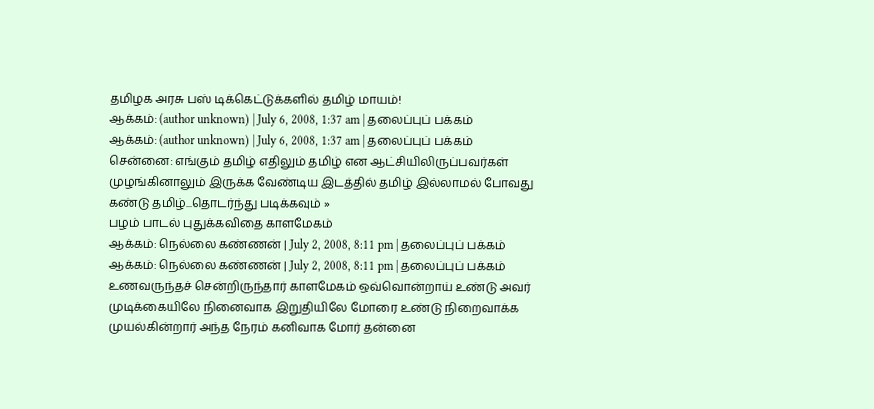தமிழக அரசு பஸ் டிக்கெட்டுக்களில் தமிழ் மாயம்!
ஆக்கம்: (author unknown) | July 6, 2008, 1:37 am | தலைப்புப் பக்கம்
ஆக்கம்: (author unknown) | July 6, 2008, 1:37 am | தலைப்புப் பக்கம்
சென்னை: எங்கும் தமிழ் எதிலும் தமிழ் என ஆட்சியிலிருப்பவர்கள் முழங்கினாலும் இருக்க வேண்டிய இடத்தில் தமிழ் இல்லாமல் போவது கண்டு தமிழ்...தொடர்ந்து படிக்கவும் »
பழம் பாடல் புதுக்கவிதை காளமேகம்
ஆக்கம்: நெல்லை கண்ணன் | July 2, 2008, 8:11 pm | தலைப்புப் பக்கம்
ஆக்கம்: நெல்லை கண்ணன் | July 2, 2008, 8:11 pm | தலைப்புப் பக்கம்
உணவருந்தச் சென்றிருந்தார் காளமேகம் ஒவ்வொன்றாய் உண்டு அவர் முடிக்கையிலே நினைவாக இறுதியிலே மோரை உண்டு நிறைவாக்க முயல்கின்றார் அந்த நேரம் கனிவாக மோர் தன்னை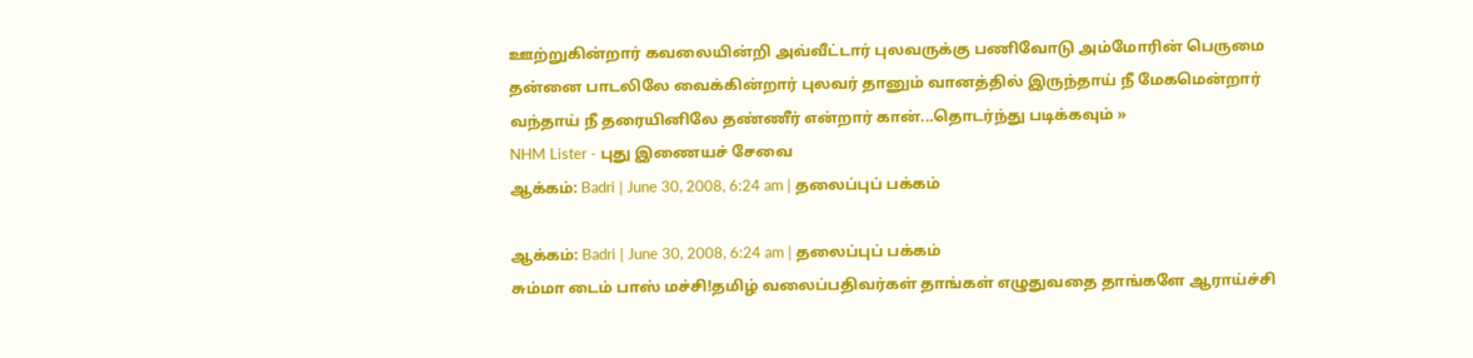ஊற்றுகின்றார் கவலையின்றி அவ்வீட்டார் புலவருக்கு பணிவோடு அம்மோரின் பெருமை தன்னை பாடலிலே வைக்கின்றார் புலவர் தானும் வானத்தில் இருந்தாய் நீ மேகமென்றார் வந்தாய் நீ தரையினிலே தண்ணீர் என்றார் கான்...தொடர்ந்து படிக்கவும் »
NHM Lister - புது இணையச் சேவை
ஆக்கம்: Badri | June 30, 2008, 6:24 am | தலைப்புப் பக்கம்

ஆக்கம்: Badri | June 30, 2008, 6:24 am | தலைப்புப் பக்கம்
சும்மா டைம் பாஸ் மச்சி!தமிழ் வலைப்பதிவர்கள் தாங்கள் எழுதுவதை தாங்களே ஆராய்ச்சி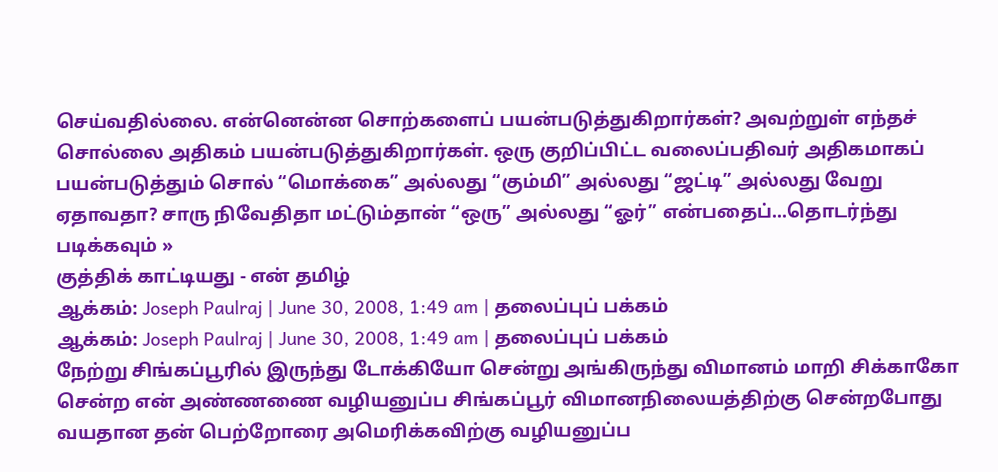செய்வதில்லை. என்னென்ன சொற்களைப் பயன்படுத்துகிறார்கள்? அவற்றுள் எந்தச் சொல்லை அதிகம் பயன்படுத்துகிறார்கள். ஒரு குறிப்பிட்ட வலைப்பதிவர் அதிகமாகப் பயன்படுத்தும் சொல் “மொக்கை” அல்லது “கும்மி” அல்லது “ஜட்டி” அல்லது வேறு ஏதாவதா? சாரு நிவேதிதா மட்டும்தான் “ஒரு” அல்லது “ஓர்” என்பதைப்...தொடர்ந்து படிக்கவும் »
குத்திக் காட்டியது - என் தமிழ்
ஆக்கம்: Joseph Paulraj | June 30, 2008, 1:49 am | தலைப்புப் பக்கம்
ஆக்கம்: Joseph Paulraj | June 30, 2008, 1:49 am | தலைப்புப் பக்கம்
நேற்று சிங்கப்பூரில் இருந்து டோக்கியோ சென்று அங்கிருந்து விமானம் மாறி சிக்காகோ சென்ற என் அண்ணணை வழியனுப்ப சிங்கப்பூர் விமானநிலையத்திற்கு சென்றபோது வயதான தன் பெற்றோரை அமெரிக்கவிற்கு வழியனுப்ப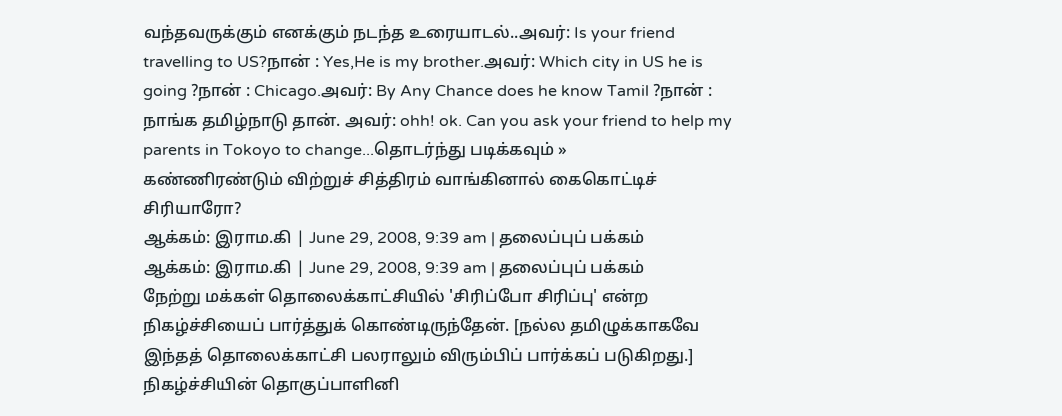வந்தவருக்கும் எனக்கும் நடந்த உரையாடல்..அவர்: Is your friend travelling to US?நான் : Yes,He is my brother.அவர்: Which city in US he is going ?நான் : Chicago.அவர்: By Any Chance does he know Tamil ?நான் : நாங்க தமிழ்நாடு தான். அவர்: ohh! ok. Can you ask your friend to help my parents in Tokoyo to change...தொடர்ந்து படிக்கவும் »
கண்ணிரண்டும் விற்றுச் சித்திரம் வாங்கினால் கைகொட்டிச் சிரியாரோ?
ஆக்கம்: இராம.கி | June 29, 2008, 9:39 am | தலைப்புப் பக்கம்
ஆக்கம்: இராம.கி | June 29, 2008, 9:39 am | தலைப்புப் பக்கம்
நேற்று மக்கள் தொலைக்காட்சியில் 'சிரிப்போ சிரிப்பு' என்ற நிகழ்ச்சியைப் பார்த்துக் கொண்டிருந்தேன். [நல்ல தமிழுக்காகவே இந்தத் தொலைக்காட்சி பலராலும் விரும்பிப் பார்க்கப் படுகிறது.] நிகழ்ச்சியின் தொகுப்பாளினி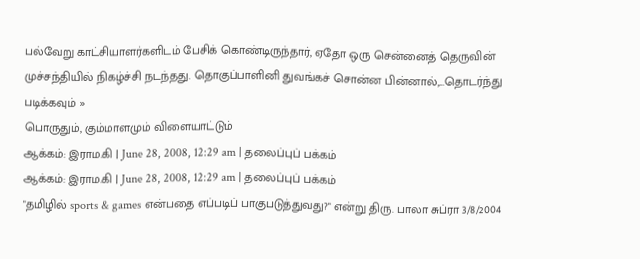பல்வேறு காட்சியாளர்களிடம் பேசிக் கொண்டிருந்தார், ஏதோ ஒரு சென்னைத் தெருவின் முச்சந்தியில் நிகழ்ச்சி நடந்தது. தொகுப்பாளினி துவங்கச் சொன்ன பின்னால்,...தொடர்ந்து படிக்கவும் »
பொருதும், கும்மாளமும் விளையாட்டும்
ஆக்கம்: இராம.கி | June 28, 2008, 12:29 am | தலைப்புப் பக்கம்
ஆக்கம்: இராம.கி | June 28, 2008, 12:29 am | தலைப்புப் பக்கம்
"தமிழில் sports & games என்பதை எப்படிப் பாகுபடுத்துவது?" என்று திரு. பாலா சுப்ரா 3/8/2004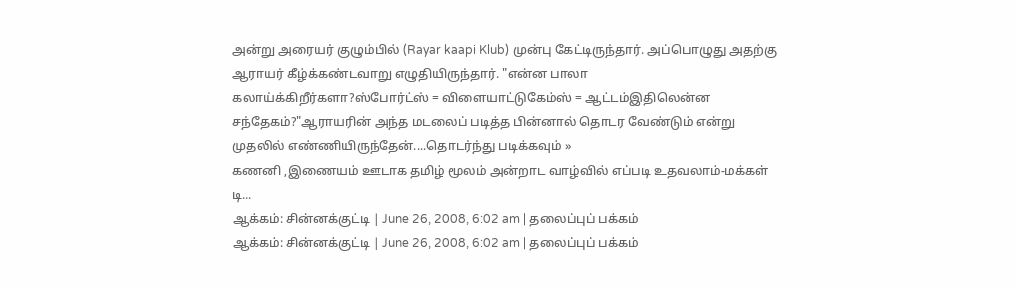அன்று அரையர் குழும்பில் (Rayar kaapi Klub) முன்பு கேட்டிருந்தார். அப்பொழுது அதற்கு ஆராயர் கீழ்க்கண்டவாறு எழுதியிருந்தார். "என்ன பாலா கலாய்க்கிறீர்களா?ஸ்போர்ட்ஸ் = விளையாட்டுகேம்ஸ் = ஆட்டம்இதிலென்ன சந்தேகம்?"ஆராயரின் அந்த மடலைப் படித்த பின்னால் தொடர வேண்டும் என்று முதலில் எண்ணியிருந்தேன்....தொடர்ந்து படிக்கவும் »
கணனி ,இணையம் ஊடாக தமிழ் மூலம் அன்றாட வாழ்வில் எப்படி உதவலாம்-மக்கள் டி...
ஆக்கம்: சின்னக்குட்டி | June 26, 2008, 6:02 am | தலைப்புப் பக்கம்
ஆக்கம்: சின்னக்குட்டி | June 26, 2008, 6:02 am | தலைப்புப் பக்கம்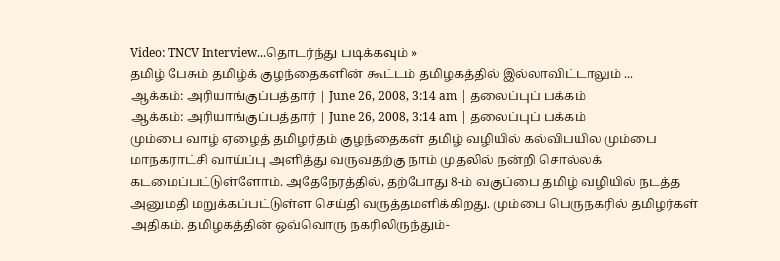Video: TNCV Interview...தொடர்ந்து படிக்கவும் »
தமிழ் பேசும் தமிழ்க் குழந்தைகளின் கூட்டம் தமிழகத்தில் இல்லாவிட்டாலும் ...
ஆக்கம்: அரியாங்குப்பத்தார் | June 26, 2008, 3:14 am | தலைப்புப் பக்கம்
ஆக்கம்: அரியாங்குப்பத்தார் | June 26, 2008, 3:14 am | தலைப்புப் பக்கம்
மும்பை வாழ் ஏழைத் தமிழர்தம் குழந்தைகள் தமிழ் வழியில் கல்விபயில மும்பை மாநகராட்சி வாய்ப்பு அளித்து வருவதற்கு நாம் முதலில் நன்றி சொல்லக் கடமைப்பட்டுள்ளோம். அதேநேரத்தில், தற்போது 8-ம் வகுப்பை தமிழ் வழியில் நடத்த அனுமதி மறுக்கப்பட்டுள்ள செய்தி வருத்தமளிக்கிறது. மும்பை பெருநகரில் தமிழர்கள் அதிகம். தமிழகத்தின் ஒவ்வொரு நகரிலிருந்தும்-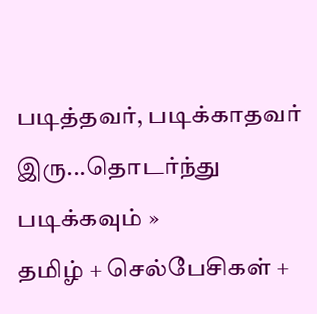படித்தவர், படிக்காதவர் இரு...தொடர்ந்து படிக்கவும் »
தமிழ் + செல்பேசிகள் +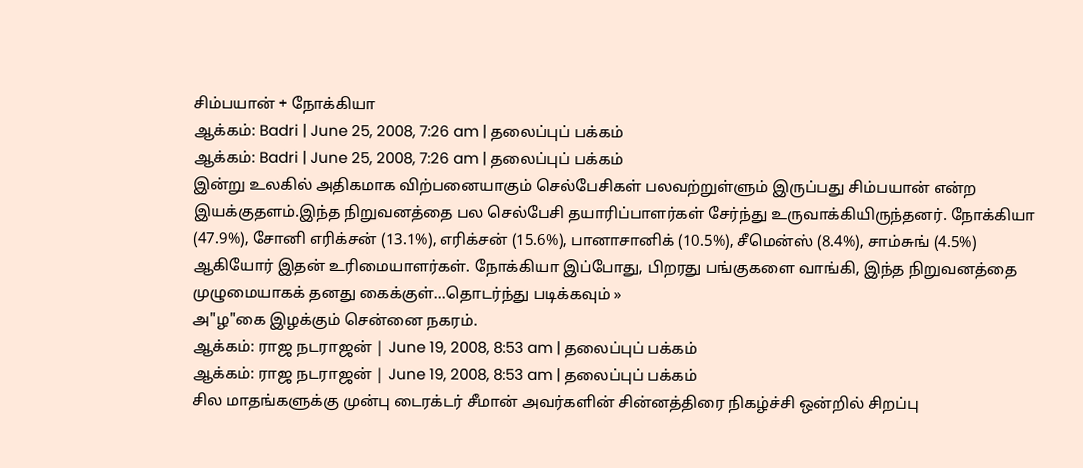சிம்பயான் + நோக்கியா
ஆக்கம்: Badri | June 25, 2008, 7:26 am | தலைப்புப் பக்கம்
ஆக்கம்: Badri | June 25, 2008, 7:26 am | தலைப்புப் பக்கம்
இன்று உலகில் அதிகமாக விற்பனையாகும் செல்பேசிகள் பலவற்றுள்ளும் இருப்பது சிம்பயான் என்ற இயக்குதளம்.இந்த நிறுவனத்தை பல செல்பேசி தயாரிப்பாளர்கள் சேர்ந்து உருவாக்கியிருந்தனர். நோக்கியா (47.9%), சோனி எரிக்சன் (13.1%), எரிக்சன் (15.6%), பானாசானிக் (10.5%), சீமென்ஸ் (8.4%), சாம்சுங் (4.5%) ஆகியோர் இதன் உரிமையாளர்கள். நோக்கியா இப்போது, பிறரது பங்குகளை வாங்கி, இந்த நிறுவனத்தை முழுமையாகக் தனது கைக்குள்...தொடர்ந்து படிக்கவும் »
அ"ழ"கை இழக்கும் சென்னை நகரம்.
ஆக்கம்: ராஜ நடராஜன் | June 19, 2008, 8:53 am | தலைப்புப் பக்கம்
ஆக்கம்: ராஜ நடராஜன் | June 19, 2008, 8:53 am | தலைப்புப் பக்கம்
சில மாதங்களுக்கு முன்பு டைரக்டர் சீமான் அவர்களின் சின்னத்திரை நிகழ்ச்சி ஒன்றில் சிறப்பு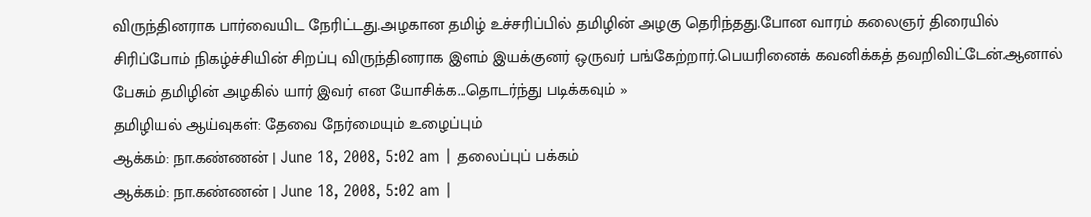விருந்தினராக பார்வையிட நேரிட்டது.அழகான தமிழ் உச்சரிப்பில் தமிழின் அழகு தெரிந்தது.போன வாரம் கலைஞர் திரையில் சிரிப்போம் நிகழ்ச்சியின் சிறப்பு விருந்தினராக இளம் இயக்குனர் ஒருவர் பங்கேற்றார்.பெயரினைக் கவனிக்கத் தவறிவிட்டேன்.ஆனால் பேசும் தமிழின் அழகில் யார் இவர் என யோசிக்க...தொடர்ந்து படிக்கவும் »
தமிழியல் ஆய்வுகள்: தேவை நேர்மையும் உழைப்பும்
ஆக்கம்: நா.கண்ணன் | June 18, 2008, 5:02 am | தலைப்புப் பக்கம்
ஆக்கம்: நா.கண்ணன் | June 18, 2008, 5:02 am |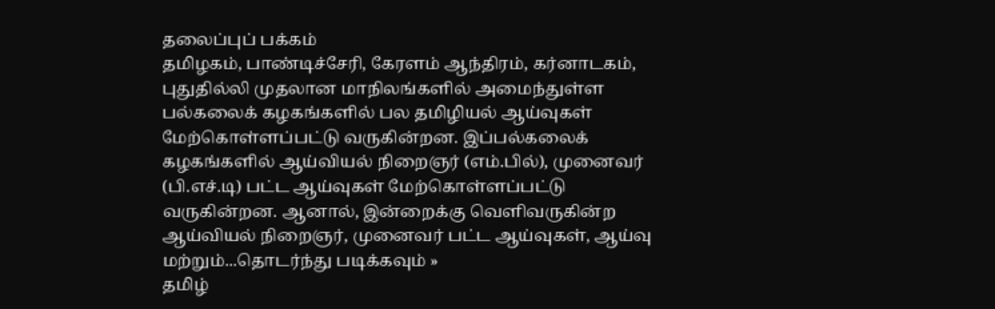தலைப்புப் பக்கம்
தமிழகம், பாண்டிச்சேரி, கேரளம் ஆந்திரம், கர்னாடகம், புதுதில்லி முதலான மாநிலங்களில் அமைந்துள்ள பல்கலைக் கழகங்களில் பல தமிழியல் ஆய்வுகள் மேற்கொள்ளப்பட்டு வருகின்றன. இப்பல்கலைக் கழகங்களில் ஆய்வியல் நிறைஞர் (எம்.பில்), முனைவர் (பி.எச்.டி) பட்ட ஆய்வுகள் மேற்கொள்ளப்பட்டு வருகின்றன. ஆனால், இன்றைக்கு வெளிவருகின்ற ஆய்வியல் நிறைஞர், முனைவர் பட்ட ஆய்வுகள், ஆய்வு மற்றும்...தொடர்ந்து படிக்கவும் »
தமிழ்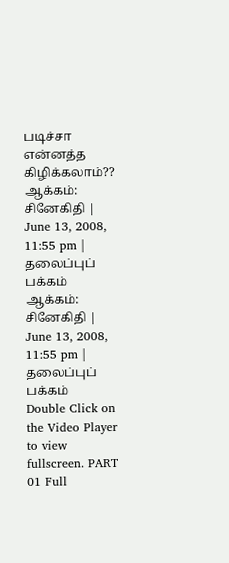படிச்சா என்னத்த கிழிக்கலாம்??
ஆக்கம்: சினேகிதி | June 13, 2008, 11:55 pm | தலைப்புப் பக்கம்
ஆக்கம்: சினேகிதி | June 13, 2008, 11:55 pm | தலைப்புப் பக்கம்
Double Click on the Video Player to view fullscreen. PART 01 Full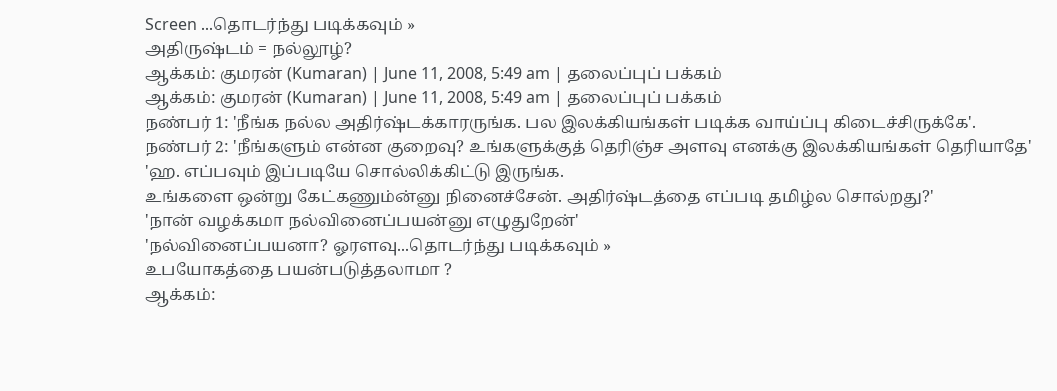Screen ...தொடர்ந்து படிக்கவும் »
அதிருஷ்டம் = நல்லூழ்?
ஆக்கம்: குமரன் (Kumaran) | June 11, 2008, 5:49 am | தலைப்புப் பக்கம்
ஆக்கம்: குமரன் (Kumaran) | June 11, 2008, 5:49 am | தலைப்புப் பக்கம்
நண்பர் 1: 'நீங்க நல்ல அதிர்ஷ்டக்காரருங்க. பல இலக்கியங்கள் படிக்க வாய்ப்பு கிடைச்சிருக்கே'.
நண்பர் 2: 'நீங்களும் என்ன குறைவு? உங்களுக்குத் தெரிஞ்ச அளவு எனக்கு இலக்கியங்கள் தெரியாதே'
'ஹ. எப்பவும் இப்படியே சொல்லிக்கிட்டு இருங்க.
உங்களை ஒன்று கேட்கணும்ன்னு நினைச்சேன். அதிர்ஷ்டத்தை எப்படி தமிழ்ல சொல்றது?'
'நான் வழக்கமா நல்வினைப்பயன்னு எழுதுறேன்'
'நல்வினைப்பயனா? ஓரளவு...தொடர்ந்து படிக்கவும் »
உபயோகத்தை பயன்படுத்தலாமா ?
ஆக்கம்: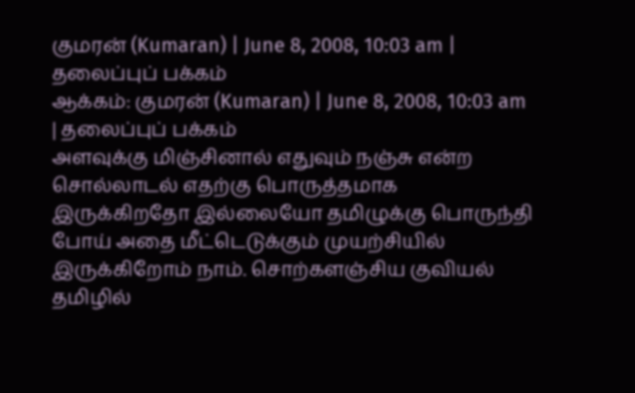குமரன் (Kumaran) | June 8, 2008, 10:03 am | தலைப்புப் பக்கம்
ஆக்கம்: குமரன் (Kumaran) | June 8, 2008, 10:03 am | தலைப்புப் பக்கம்
அளவுக்கு மிஞ்சினால் எதுவும் நஞ்சு என்ற சொல்லாடல் எதற்கு பொருத்தமாக இருக்கிறதோ இல்லையோ தமிழுக்கு பொருந்தி போய் அதை மீட்டெடுக்கும் முயற்சியில் இருக்கிறோம் நாம். சொற்களஞ்சிய குவியல் தமிழில்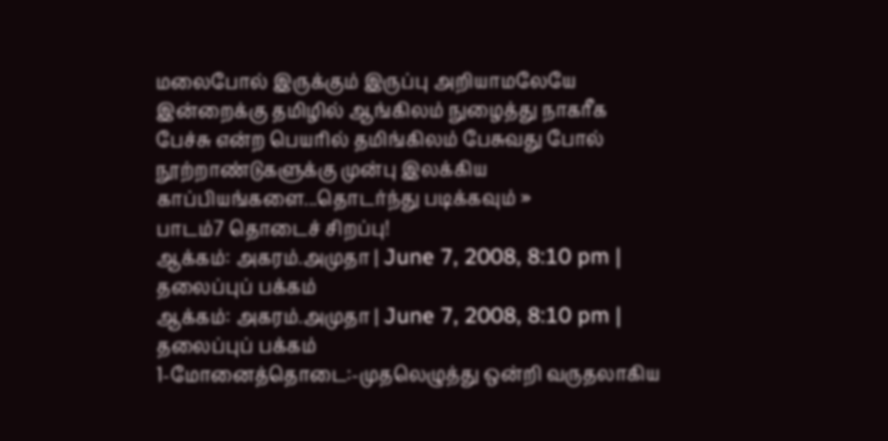மலைபோல் இருக்கும் இருப்பு அறியாமலேயே இன்றைக்கு தமிழில் ஆங்கிலம் நுழைத்து நாகரீக பேச்சு என்ற பெயரில் தமிங்கிலம் பேசுவது போல் நூற்றாண்டுகளுக்கு முன்பு இலக்கிய காப்பியங்களை...தொடர்ந்து படிக்கவும் »
பாடம்7 தொடைச் சிறப்பு!
ஆக்கம்: அகரம்.அமுதா | June 7, 2008, 8:10 pm | தலைப்புப் பக்கம்
ஆக்கம்: அகரம்.அமுதா | June 7, 2008, 8:10 pm | தலைப்புப் பக்கம்
1-மோனைத்தொடை:-முதலெழுத்து ஒன்றி வருதலாகிய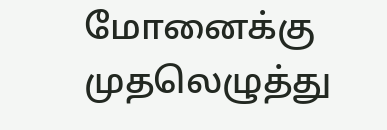மோனைக்கு முதலெழுத்து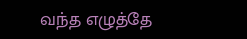வந்த எழுத்தே